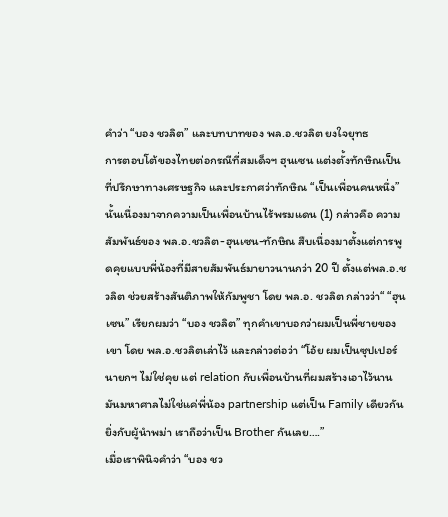คำว่า “บอง ชวลิต” และบทบาทของ พล.อ.ชวลิต ยงใจยุทธ
การตอบโต้ของไทยต่อกรณีที่สมเด็จฯ ฮุนเซน แต่งตั้งทักษิณเป็นที่ปรึกษาทางเศรษฐกิจ และประกาศว่าทักษิณ “เป็นเพื่อนคนหนึ่ง” นั้นเนื่องมาจากความเป็นเพื่อนบ้านไร้พรมแดน (1) กล่าวคือ ความสัมพันธ์ของ พล.อ.ชวลิต-ฮุนเซน-ทักษิณ สืบเนื่องมาตั้งแต่การพูดคุยแบบพี่น้องที่มีสายสัมพันธ์มายาวนานกว่า 20 ปี ตั้งแต่พล.อ.ชวลิต ช่วยสร้างสันติภาพให้กัมพูชา โดย พล.อ. ชวลิต กล่าวว่า“ “ฮุนเซน” เรียกผมว่า “บอง ชวลิต” ทุกคำเขาบอกว่าผมเป็นพี่ชายของเขา โดย พล.อ.ชวลิตเล่าไว้ และกล่าวต่อว่า “โอ้ย ผมเป็นซุปเปอร์นายกฯ ไม่ใช่คุย แต่ relation กับเพื่อนบ้านที่ผมสร้างเอาไว้นาน มันมหาศาลไม่ใช่แค่พี่น้อง partnership แต่เป็น Family เดียวกันยิ่งกับผู้นำพม่า เราถือว่าเป็น Brother กันเลย….”
เมื่อเราพินิจคำว่า “บอง ชว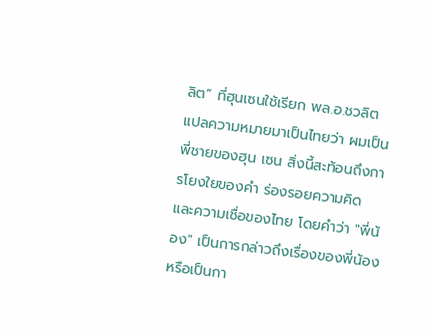ลิต” ที่ฮุนเซนใช้เรียก พล.อ.ชวลิต แปลความหมายมาเป็นไทยว่า ผมเป็นพี่ชายของฮุน เซน สิ่งนี้สะท้อนถึงการโยงใยของคำ ร่องรอยความคิด และความเชื่อของไทย โดยคำว่า "พี่น้อง" เป็นการกล่าวถึงเรื่องของพี่น้องหรือเป็นกา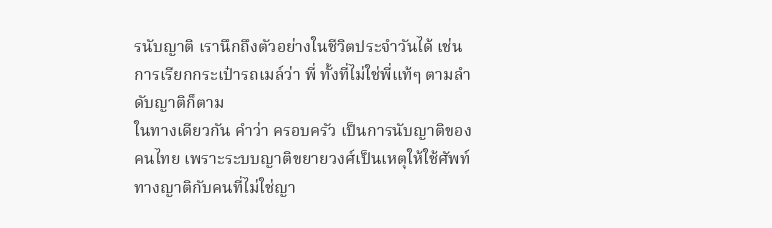รนับญาติ เรานึกถึงตัวอย่างในชีวิตประจำวันได้ เช่น การเรียกกระเป๋ารถเมล์ว่า พี่ ทั้งที่ไม่ใช่พี่แท้ๆ ตามลำดับญาติก็ตาม
ในทางเดียวกัน คำว่า ครอบครัว เป็นการนับญาติของคนไทย เพราะระบบญาติขยายวงศ์เป็นเหตุให้ใช้ศัพท์ทางญาติกับคนที่ไม่ใช่ญา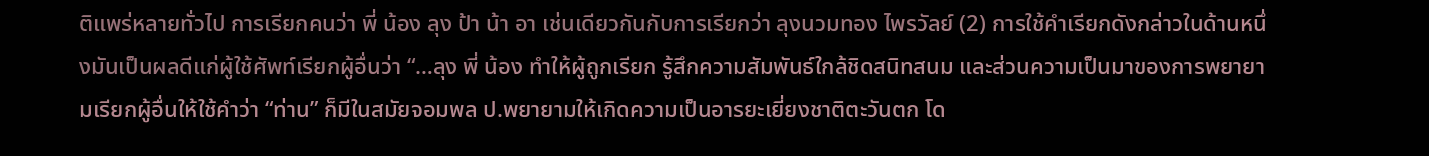ติแพร่หลายทั่วไป การเรียกคนว่า พี่ น้อง ลุง ป้า น้า อา เช่นเดียวกันกับการเรียกว่า ลุงนวมทอง ไพรวัลย์ (2) การใช้คำเรียกดังกล่าวในด้านหนึ่งมันเป็นผลดีแก่ผู้ใช้ศัพท์เรียกผู้อื่นว่า “…ลุง พี่ น้อง ทำให้ผู้ถูกเรียก รู้สึกความสัมพันธ์ใกล้ชิดสนิทสนม และส่วนความเป็นมาของการพยายามเรียกผู้อื่นให้ใช้คำว่า “ท่าน” ก็มีในสมัยจอมพล ป.พยายามให้เกิดความเป็นอารยะเยี่ยงชาติตะวันตก โด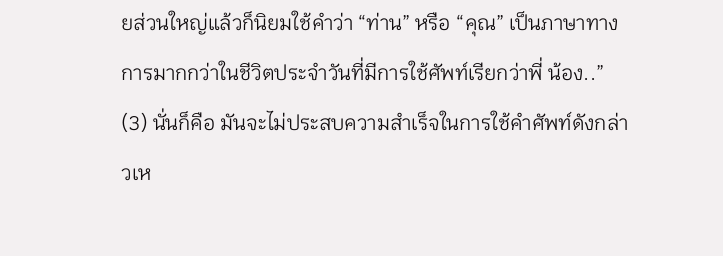ยส่วนใหญ่แล้วก็นิยมใช้คำว่า “ท่าน” หรือ “คุณ” เป็นภาษาทางการมากกว่าในชีวิตประจำวันที่มีการใช้ศัพท์เรียกว่าพี่ น้อง..” (3) นั่นก็คือ มันจะไม่ประสบความสำเร็จในการใช้คำศัพท์ดังกล่าวเห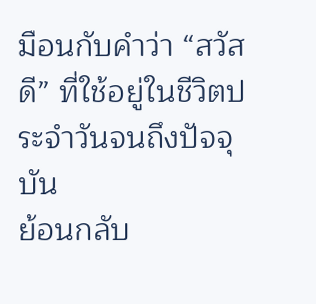มือนกับคำว่า “สวัสดี” ที่ใช้อยู่ในชีวิตประจำวันจนถึงปัจจุบัน
ย้อนกลับ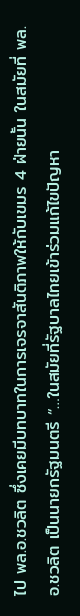ไป พล.อ.ชวลิต ซึ่งเคยมีบทบาทในการเจรจาสันติภาพให้กับเขมร 4 ฝ่ายนั้น ในสมัยที่ พล.อ.ชวลิต เป็นนายกรัฐมนตรี “…ในสมัยที่รัฐบาลไทยเข้าร่วมแก้ไขปัญหา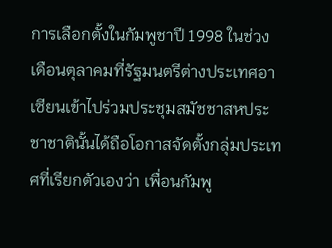การเลือกตั้งในกัมพูชาปี 1998 ในช่วงเดือนตุลาคมที่รัฐมนตรีต่างประเทศอาเซียนเข้าไปร่วมประชุมสมัชชาสหประชาชาตินั้นได้ถือโอกาสจัดตั้งกลุ่มประเทศที่เรียกตัวเองว่า เพื่อนกัมพู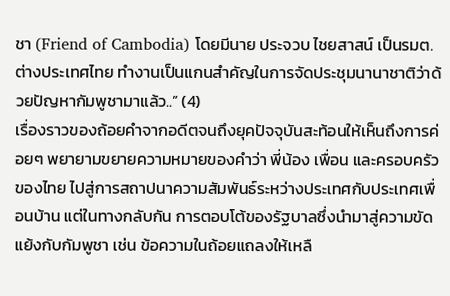ชา (Friend of Cambodia) โดยมีนาย ประจวบ ไชยสาสน์ เป็นรมต.ต่างประเทศไทย ทำงานเป็นแกนสำคัญในการจัดประชุมนานาชาติว่าด้วยปัญหากัมพูชามาแล้ว..” (4)
เรื่องราวของถ้อยคำจากอดีตจนถึงยุคปัจจุบันสะท้อนให้เห็นถึงการค่อยๆ พยายามขยายความหมายของคำว่า พี่น้อง เพื่อน และครอบครัวของไทย ไปสู่การสถาปนาความสัมพันธ์ระหว่างประเทศกับประเทศเพื่อนบ้าน แต่ในทางกลับกัน การตอบโต้ของรัฐบาลซึ่งนำมาสู่ความขัดแย้งกับกัมพูชา เช่น ข้อความในถ้อยแถลงให้เหลื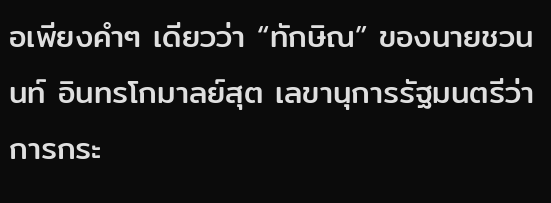อเพียงคำๆ เดียวว่า “ทักษิณ” ของนายชวนนท์ อินทรโกมาลย์สุต เลขานุการรัฐมนตรีว่าการกระ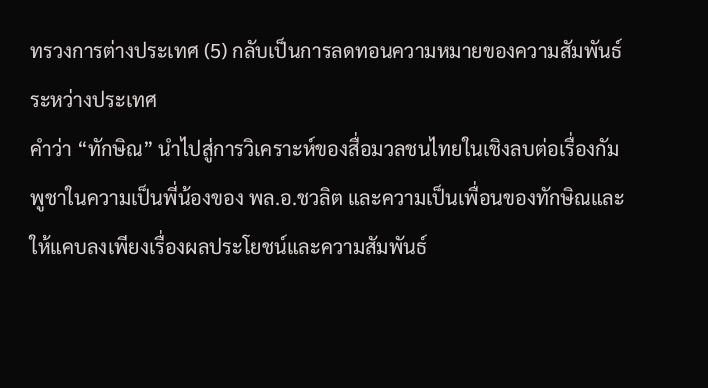ทรวงการต่างประเทศ (5) กลับเป็นการลดทอนความหมายของความสัมพันธ์ระหว่างประเทศ
คำว่า “ทักษิณ” นำไปสู่การวิเคราะห์ของสื่อมวลชนไทยในเชิงลบต่อเรื่องกัมพูชาในความเป็นพี่น้องของ พล.อ.ชวลิต และความเป็นเพื่อนของทักษิณและให้แคบลงเพียงเรื่องผลประโยชน์และความสัมพันธ์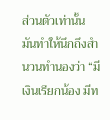ส่วนตัวเท่านั้น มันทำให้นึกถึงสำนวนทำนองว่า “มีเงินเรียกน้อง มีท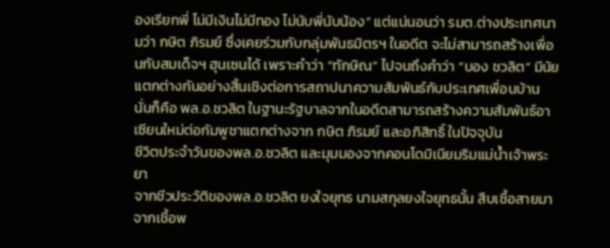องเรียกพี่ ไม่มีเงินไม่มีทอง ไม่นับพี่นับน้อง” แต่แน่นอนว่า รมต.ต่างประเทศนามว่า กษิต ภิรมย์ ซึ่งเคยร่วมกับกลุ่มพันธมิตรฯ ในอดีต จะไม่สามารถสร้างเพื่อนกับสมเด็จฯ ฮุนเซนได้ เพราะคำว่า “ทักษิณ” ไปจนถึงคำว่า “บอง ชวลิต” มีนัยแตกต่างกันอย่างสิ้นเชิงต่อการสถาปนาความสัมพันธ์กับประเทศเพื่อนบ้าน นั่นก็คือ พล.อ.ชวลิต ในฐานะรัฐบาลจากในอดีตสามารถสร้างความสัมพันธ์อาเซียนใหม่ต่อกัมพูชาแตกต่างจาก กษิต ภิรมย์ และอภิสิทธิ์ ในปัจจุบัน
ชีวิตประจำวันของพล.อ.ชวลิต และมุมมองจากคอนโดมิเนียมริมแม่น้ำเจ้าพระยา
จากชีวประวัติของพล.อ.ชวลิต ยงใจยุทธ นามสกุลยงใจยุทธนั้น สืบเชื้อสายมาจากเชื้อพ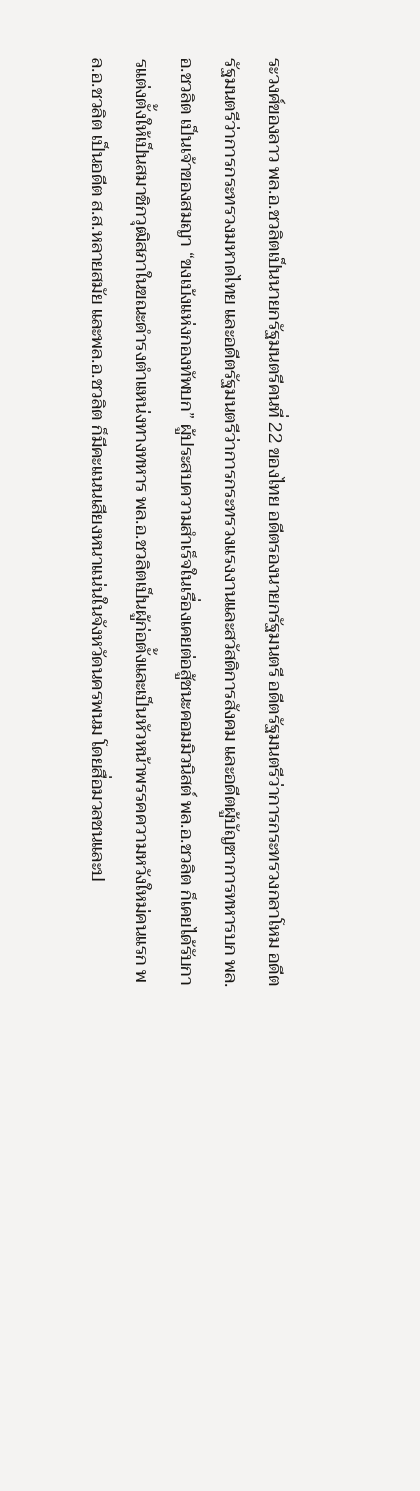ระวงศ์ของลาว พล.อ.ชวลิตเป็นนายกรัฐมนตรีคนที่ 22 ของไทย อดีตรองนายกรัฐมนตรี อดีตรัฐมนตรีว่าการกระทรวงกลาโหม อดีตรัฐมนตรีว่าการกระทรวงมหาดไทย และอดีตรัฐมนตรีว่าการกระทรวงแรงงานและสวัสดิการสังคม และอดีตผู้บัญชาการทหารบก พล.อ.ชวลิต เป็นเจ้าของสมญา “ขงเบ้งแห่งกองทัพบก” ผู้ประสบความสำเร็จในเรื่องเคยต่อสู้ชนะคอมมิวนิสต์ พล.อ.ชวลิต ก็เคยได้รับการแต่งตั้งให้เป็นสมาชิกวุฒิสภาในขณะดำรงตำแหน่งทางทหาร พล.อ.ชวลิตเป็นผู้ก่อตั้งและเป็นหัวหน้าพรรคความหวังใหม่คนแรก พล.อ.ชวลิต เป็นอดีต ส.ส.หลายสมัย และพล.อ.ชวลิต ก็มีคะแนนเสียงหนาแน่นในจังหวัดนครพนม โดยสื่อมวลชนและป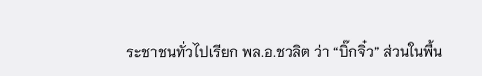ระชาชนทั่วไปเรียก พล.อ.ชวลิต ว่า “บิ๊กจิ๋ว” ส่วนในพื้น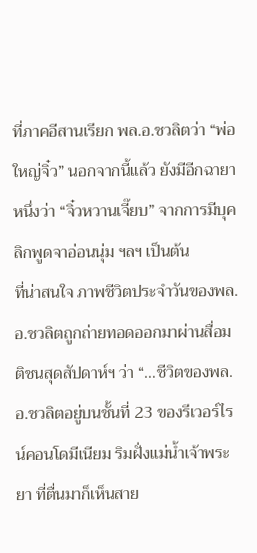ที่ภาคอีสานเรียก พล.อ.ชวลิตว่า “พ่อใหญ่จิ๋ว” นอกจากนี้แล้ว ยังมีอีกฉายาหนึ่งว่า “จิ๋วหวานเจี๊ยบ” จากการมีบุคลิกพูดจาอ่อนนุ่ม ฯลฯ เป็นต้น
ที่น่าสนใจ ภาพชีวิตประจำวันของพล.อ.ชวลิตถูกถ่ายทอดออกมาผ่านสื่อมติชนสุดสัปดาห์ฯ ว่า “…ชีวิตของพล.อ.ชวลิตอยู่บนชั้นที่ 23 ของรีเวอร์ไรน์คอนโดมีเนียม ริมฝั่งแม่น้ำเจ้าพระยา ที่ตื่นมาก็เห็นสาย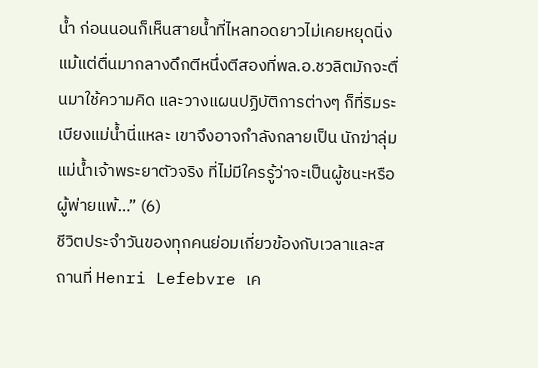น้ำ ก่อนนอนก็เห็นสายน้ำที่ไหลทอดยาวไม่เคยหยุดนิ่ง แม้แต่ตื่นมากลางดึกตีหนึ่งตีสองที่พล.อ.ชวลิตมักจะตื่นมาใช้ความคิด และวางแผนปฏิบัติการต่างๆ ก็ที่ริมระเบียงแม่น้ำนี่แหละ เขาจึงอาจกำลังกลายเป็น นักฆ่าลุ่มแม่น้ำเจ้าพระยาตัวจริง ที่ไม่มีใครรู้ว่าจะเป็นผู้ชนะหรือผู้พ่ายแพ้…” (6)
ชีวิตประจำวันของทุกคนย่อมเกี่ยวข้องกับเวลาและสถานที่ Henri Lefebvre เค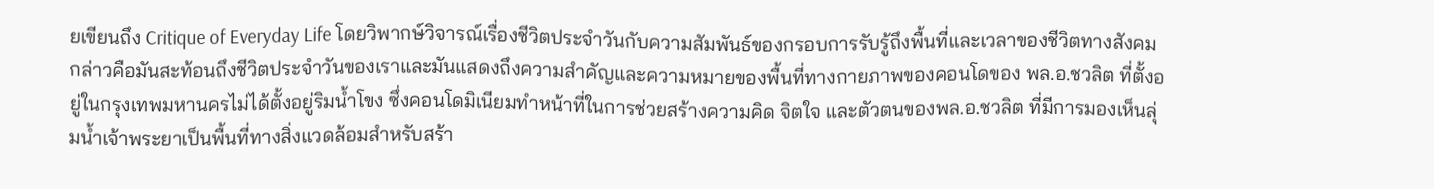ยเขียนถึง Critique of Everyday Life โดยวิพากษ์วิจารณ์เรื่องชีวิตประจำวันกับความสัมพันธ์ของกรอบการรับรู้ถึงพื้นที่และเวลาของชีวิตทางสังคม กล่าวคือมันสะท้อนถึงชีวิตประจำวันของเราและมันแสดงถึงความสำคัญและความหมายของพื้นที่ทางกายภาพของคอนโดของ พล.อ.ชวลิต ที่ตั้งอยู่ในกรุงเทพมหานครไม่ได้ตั้งอยู่ริมน้ำโขง ซึ่งคอนโดมิเนียมทำหน้าที่ในการช่วยสร้างความคิด จิตใจ และตัวตนของพล.อ.ชวลิต ที่มีการมองเห็นลุ่มน้ำเจ้าพระยาเป็นพื้นที่ทางสิ่งแวดล้อมสำหรับสร้า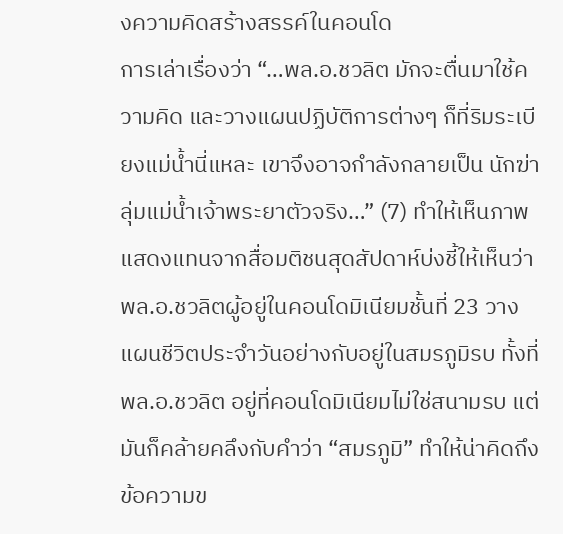งความคิดสร้างสรรค์ในคอนโด
การเล่าเรื่องว่า “…พล.อ.ชวลิต มักจะตื่นมาใช้ความคิด และวางแผนปฏิบัติการต่างๆ ก็ที่ริมระเบียงแม่น้ำนี่แหละ เขาจึงอาจกำลังกลายเป็น นักฆ่าลุ่มแม่น้ำเจ้าพระยาตัวจริง…” (7) ทำให้เห็นภาพแสดงแทนจากสื่อมติชนสุดสัปดาห์บ่งชี้ให้เห็นว่า พล.อ.ชวลิตผู้อยู่ในคอนโดมิเนียมชั้นที่ 23 วางแผนชีวิตประจำวันอย่างกับอยู่ในสมรภูมิรบ ทั้งที่ พล.อ.ชวลิต อยู่ที่คอนโดมิเนียมไม่ใช่สนามรบ แต่มันก็คล้ายคลึงกับคำว่า “สมรภูมิ” ทำให้น่าคิดถึงข้อความข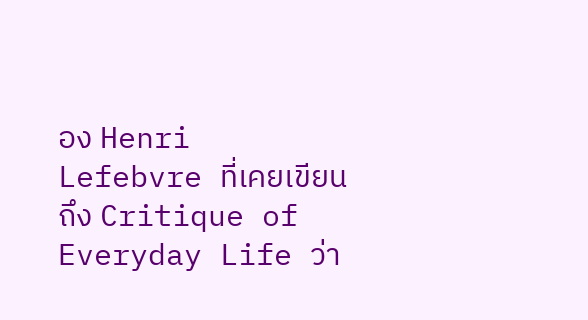อง Henri Lefebvre ที่เคยเขียนถึง Critique of Everyday Life ว่า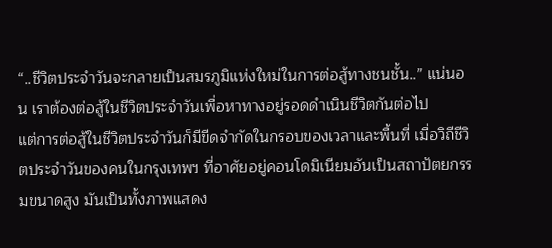“..ชีวิตประจำวันจะกลายเป็นสมรภูมิแห่งใหม่ในการต่อสู้ทางชนชั้น..” แน่นอน เราต้องต่อสู้ในชีวิตประจำวันเพื่อหาทางอยู่รอดดำเนินชีวิตกันต่อไป
แต่การต่อสู้ในชีวิตประจำวันก็มีขีดจำกัดในกรอบของเวลาและพื้นที่ เมื่อวิถีชีวิตประจำวันของคนในกรุงเทพฯ ที่อาศัยอยู่คอนโดมิเนียมอันเป็นสถาปัตยกรรมขนาดสูง มันเป็นทั้งภาพแสดง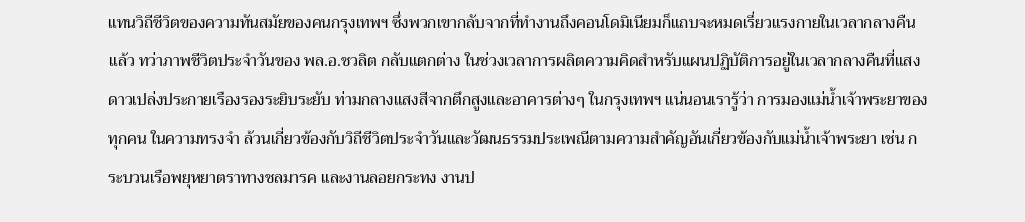แทนวิถีชีวิตของความทันสมัยของคนกรุงเทพฯ ซึ่งพวกเขากลับจากที่ทำงานถึงคอนโดมิเนียมก็แถบจะหมดเรี่ยวแรงกายในเวลากลางคืนแล้ว ทว่าภาพชีวิตประจำวันของ พล.อ.ชวลิต กลับแตกต่าง ในช่วงเวลาการผลิตความคิดสำหรับแผนปฏิบัติการอยู่ในเวลากลางคืนที่แสงดาวเปล่งประกายเรืองรองระยิบระยับ ท่ามกลางแสงสีจากตึกสูงและอาคารต่างๆ ในกรุงเทพฯ แน่นอนเรารู้ว่า การมองแม่น้ำเจ้าพระยาของทุกคน ในความทรงจำ ล้วนเกี่ยวข้องกับวิถีชีวิตประจำวันและวัฒนธรรมประเพณีตามความสำคัญอันเกี่ยวข้องกับแม่น้ำเจ้าพระยา เช่น กระบวนเรือพยุหยาตราทางชลมารค และงานลอยกระทง งานป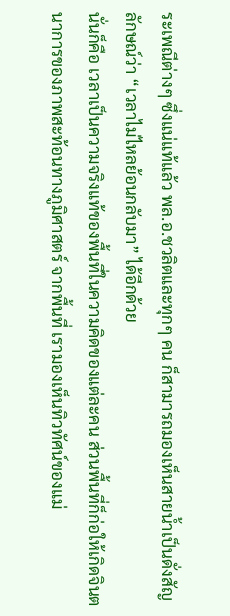ระเพณีต่างๆ ซึ่งแน่แท้แล้ว พล.อ.ชวลิตและทุกๆ คน ก็สามารถมองเห็นสายน้ำเป็นดั่งสัญลักษณ์ว่า “เวลาไม่ไหลย้อนกลับมา” ได้อีกด้วย
นั่นก็คือ เวลาเป็นความจริงแท้ของพื้นที่ในความคิดของแต่ละคน ส่วนพื้นที่ก็ก่อให้เกิดจินตนาการของภาพสะท้อนทางภูมิศาสตร์ จากพื้นที่ เรามองเห็นทิวทัศน์ของแม่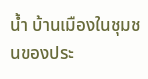น้ำ บ้านเมืองในชุมชนของประ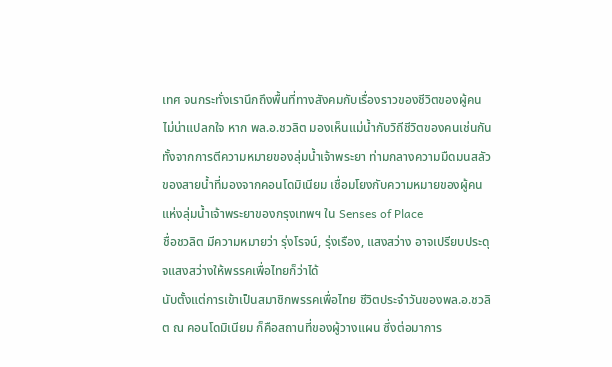เทศ จนกระทั่งเรานึกถึงพื้นที่ทางสังคมกับเรื่องราวของชีวิตของผู้คน ไม่น่าแปลกใจ หาก พล.อ.ชวลิต มองเห็นแม่น้ำกับวิถีชีวิตของคนเช่นกัน ทั้งจากการตีความหมายของลุ่มน้ำเจ้าพระยา ท่ามกลางความมืดมนสลัวของสายน้ำที่มองจากคอนโดมิเนียม เชื่อมโยงกับความหมายของผู้คนแห่งลุ่มน้ำเจ้าพระยาของกรุงเทพฯ ใน Senses of Place
ชื่อชวลิต มีความหมายว่า รุ่งโรจน์, รุ่งเรือง, แสงสว่าง อาจเปรียบประดุจแสงสว่างให้พรรคเพื่อไทยก็ว่าได้
นับตั้งแต่การเข้าเป็นสมาชิกพรรคเพื่อไทย ชีวิตประจำวันของพล.อ.ชวลิต ณ คอนโดมิเนียม ก็คือสถานที่ของผู้วางแผน ซึ่งต่อมาการ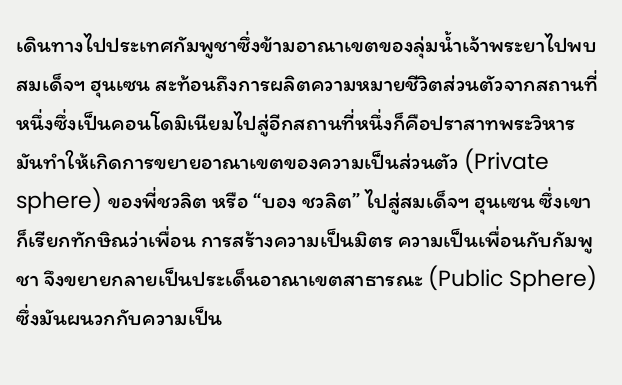เดินทางไปประเทศกัมพูชาซึ่งข้ามอาณาเขตของลุ่มน้ำเจ้าพระยาไปพบสมเด็จฯ ฮุนเซน สะท้อนถึงการผลิตความหมายชีวิตส่วนตัวจากสถานที่หนึ่งซึ่งเป็นคอนโดมิเนียมไปสู่อีกสถานที่หนึ่งก็คือปราสาทพระวิหาร
มันทำให้เกิดการขยายอาณาเขตของความเป็นส่วนตัว (Private sphere) ของพี่ชวลิต หรือ “บอง ชวลิต” ไปสู่สมเด็จฯ ฮุนเซน ซึ่งเขาก็เรียกทักษิณว่าเพื่อน การสร้างความเป็นมิตร ความเป็นเพื่อนกับกัมพูชา จึงขยายกลายเป็นประเด็นอาณาเขตสาธารณะ (Public Sphere) ซึ่งมันผนวกกับความเป็น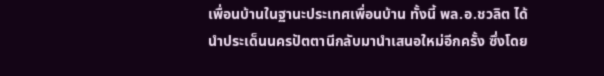เพื่อนบ้านในฐานะประเทศเพื่อนบ้าน ทั้งนี้ พล.อ.ชวลิต ได้นำประเด็นนครปัตตานีกลับมานำเสนอใหม่อีกครั้ง ซึ่งโดย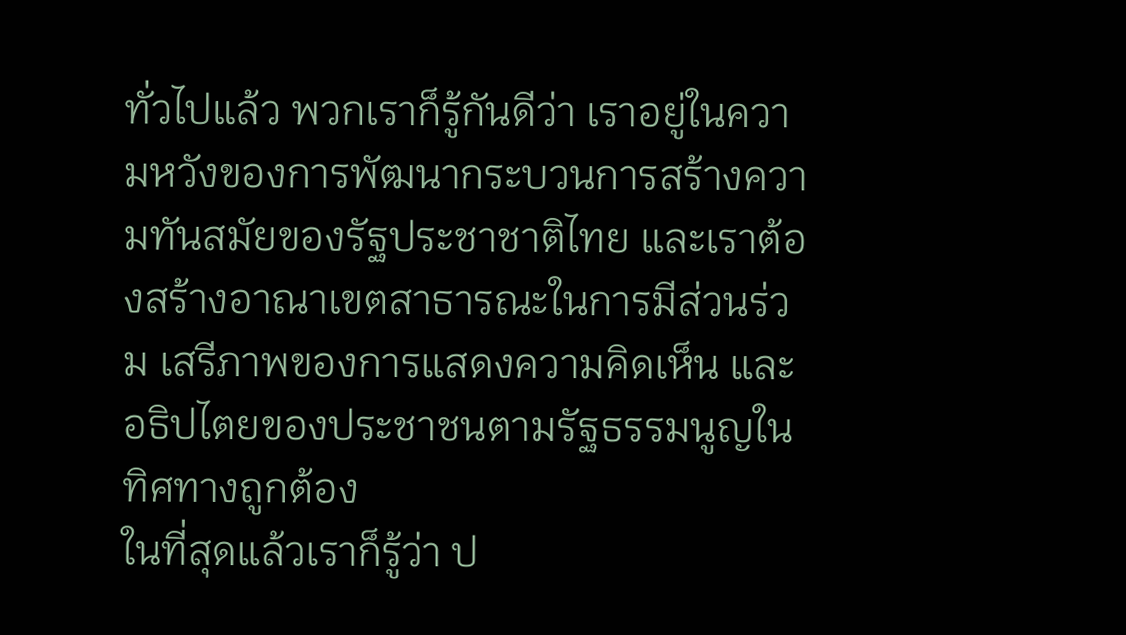ทั่วไปแล้ว พวกเราก็รู้กันดีว่า เราอยู่ในความหวังของการพัฒนากระบวนการสร้างความทันสมัยของรัฐประชาชาติไทย และเราต้องสร้างอาณาเขตสาธารณะในการมีส่วนร่วม เสรีภาพของการแสดงความคิดเห็น และอธิปไตยของประชาชนตามรัฐธรรมนูญในทิศทางถูกต้อง
ในที่สุดแล้วเราก็รู้ว่า ป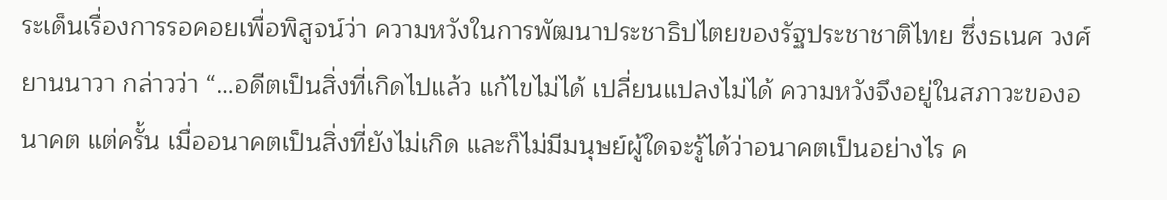ระเด็นเรื่องการรอคอยเพื่อพิสูจน์ว่า ความหวังในการพัฒนาประชาธิปไตยของรัฐประชาชาติไทย ซึ่งธเนศ วงศ์ยานนาวา กล่าวว่า “…อดีตเป็นสิ่งที่เกิดไปแล้ว แก้ไขไม่ได้ เปลี่ยนแปลงไม่ได้ ความหวังจึงอยู่ในสภาวะของอนาคต แต่ครั้น เมื่ออนาคตเป็นสิ่งที่ยังไม่เกิด และก็ไม่มีมนุษย์ผู้ใดจะรู้ได้ว่าอนาคตเป็นอย่างไร ค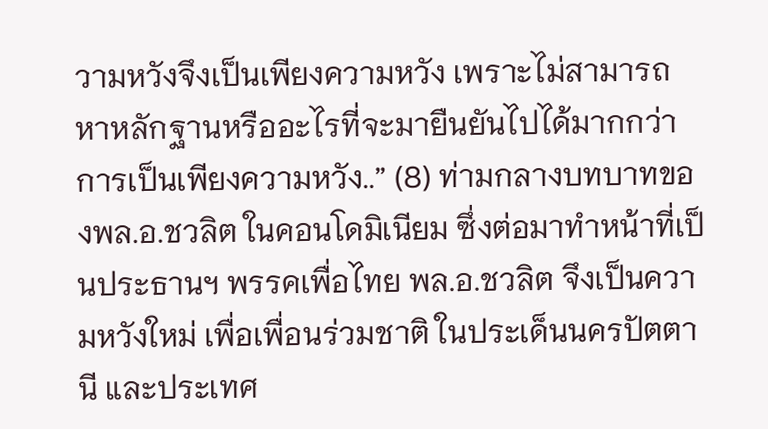วามหวังจึงเป็นเพียงความหวัง เพราะไม่สามารถหาหลักฐานหรืออะไรที่จะมายืนยันไปได้มากกว่าการเป็นเพียงความหวัง..” (8) ท่ามกลางบทบาทของพล.อ.ชวลิต ในคอนโดมิเนียม ซึ่งต่อมาทำหน้าที่เป็นประธานฯ พรรคเพื่อไทย พล.อ.ชวลิต จึงเป็นความหวังใหม่ เพื่อเพื่อนร่วมชาติ ในประเด็นนครปัตตานี และประเทศ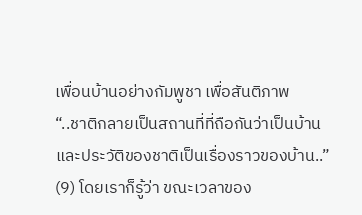เพื่อนบ้านอย่างกัมพูชา เพื่อสันติภาพ
“..ชาติกลายเป็นสถานที่ที่ถือกันว่าเป็นบ้าน และประวัติของชาติเป็นเรื่องราวของบ้าน..” (9) โดยเราก็รู้ว่า ขณะเวลาของ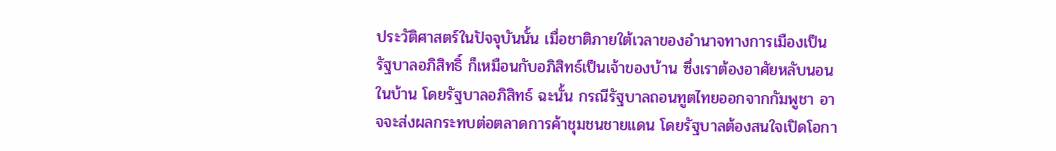ประวัติศาสตร์ในปัจจุบันนั้น เมื่อชาติภายใต้เวลาของอำนาจทางการเมืองเป็นรัฐบาลอภิสิทธิ์ ก็เหมือนกับอภิสิทธ์เป็นเจ้าของบ้าน ซึ่งเราต้องอาศัยหลับนอนในบ้าน โดยรัฐบาลอภิสิทธ์ ฉะนั้น กรณีรัฐบาลถอนทูตไทยออกจากกัมพูชา อาจจะส่งผลกระทบต่อตลาดการค้าชุมชนชายแดน โดยรัฐบาลต้องสนใจเปิดโอกา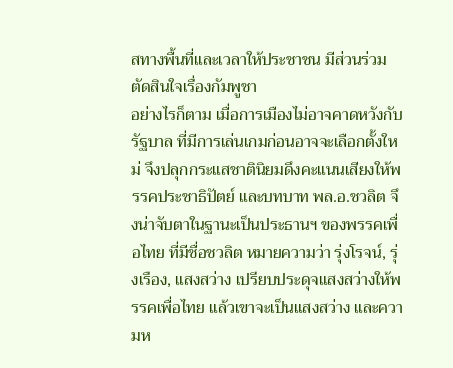สทางพื้นที่และเวลาให้ประชาชน มีส่วนร่วมตัดสินใจเรื่องกัมพูชา
อย่างไรก็ตาม เมื่อการเมืองไม่อาจคาดหวังกับรัฐบาล ที่มีการเล่นเกมก่อนอาจจะเลือกตั้งใหม่ จึงปลุกกระแสชาตินิยมดึงคะแนนเสียงให้พรรคประชาธิปัตย์ และบทบาท พล.อ.ชวลิต จึงน่าจับตาในฐานะเป็นประธานฯ ของพรรคเพื่อไทย ที่มีชื่อชวลิต หมายความว่า รุ่งโรจน์, รุ่งเรือง, แสงสว่าง เปรียบประดุจแสงสว่างให้พรรคเพื่อไทย แล้วเขาจะเป็นแสงสว่าง และความห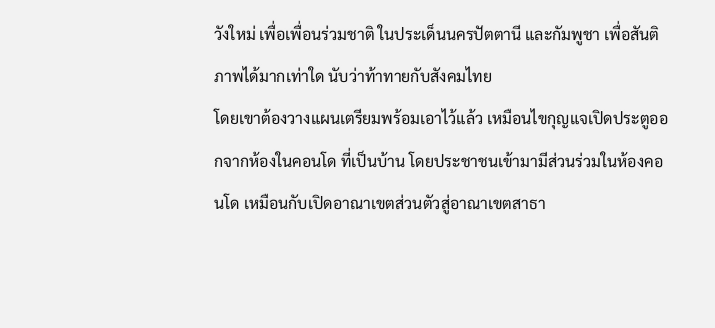วังใหม่ เพื่อเพื่อนร่วมชาติ ในประเด็นนครปัตตานี และกัมพูชา เพื่อสันติภาพได้มากเท่าใด นับว่าท้าทายกับสังคมไทย
โดยเขาต้องวางแผนเตรียมพร้อมเอาไว้แล้ว เหมือนไขกุญแจเปิดประตูออกจากห้องในคอนโด ที่เป็นบ้าน โดยประชาชนเข้ามามีส่วนร่วมในห้องคอนโด เหมือนกับเปิดอาณาเขตส่วนตัวสู่อาณาเขตสาธา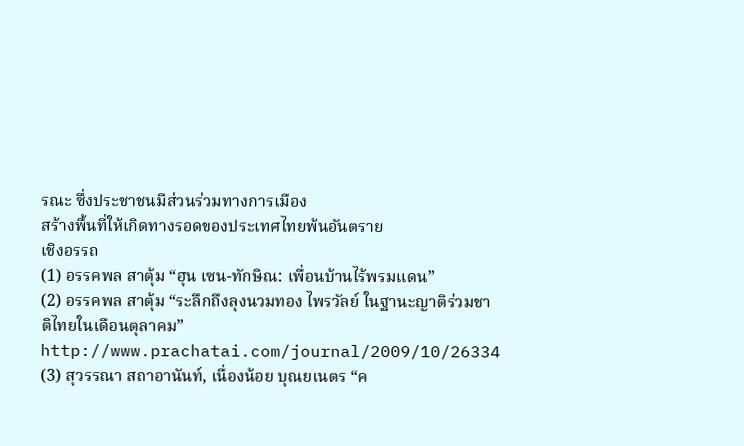รณะ ซึ่งประชาชนมีส่วนร่วมทางการเมือง
สร้างพื้นที่ให้เกิดทางรอดของประเทศไทยพ้นอันตราย
เชิงอรรถ
(1) อรรคพล สาตุ้ม “ฮุน เซน-ทักษิณ: เพื่อนบ้านไร้พรมแดน”
(2) อรรคพล สาตุ้ม “ระลึกถึงลุงนวมทอง ไพรวัลย์ ในฐานะญาติร่วมชาติไทยในเดือนตุลาคม”
http://www.prachatai.com/journal/2009/10/26334
(3) สุวรรณา สถาอานันท์, เนื่องน้อย บุณยเนตร “ค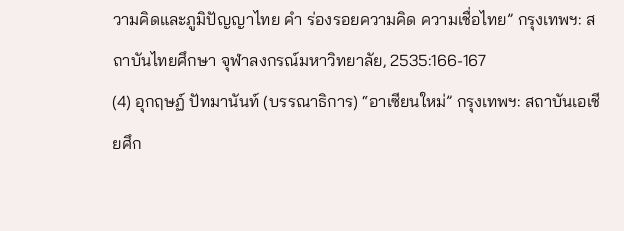วามคิดและภูมิปัญญาไทย คำ ร่องรอยความคิด ความเชื่อไทย” กรุงเทพฯ: สถาบันไทยศึกษา จุฬาลงกรณ์มหาวิทยาลัย, 2535:166-167
(4) อุกฤษฏ์ ปัทมานันท์ (บรรณาธิการ) “อาเซียนใหม่” กรุงเทพฯ: สถาบันเอเชียศึก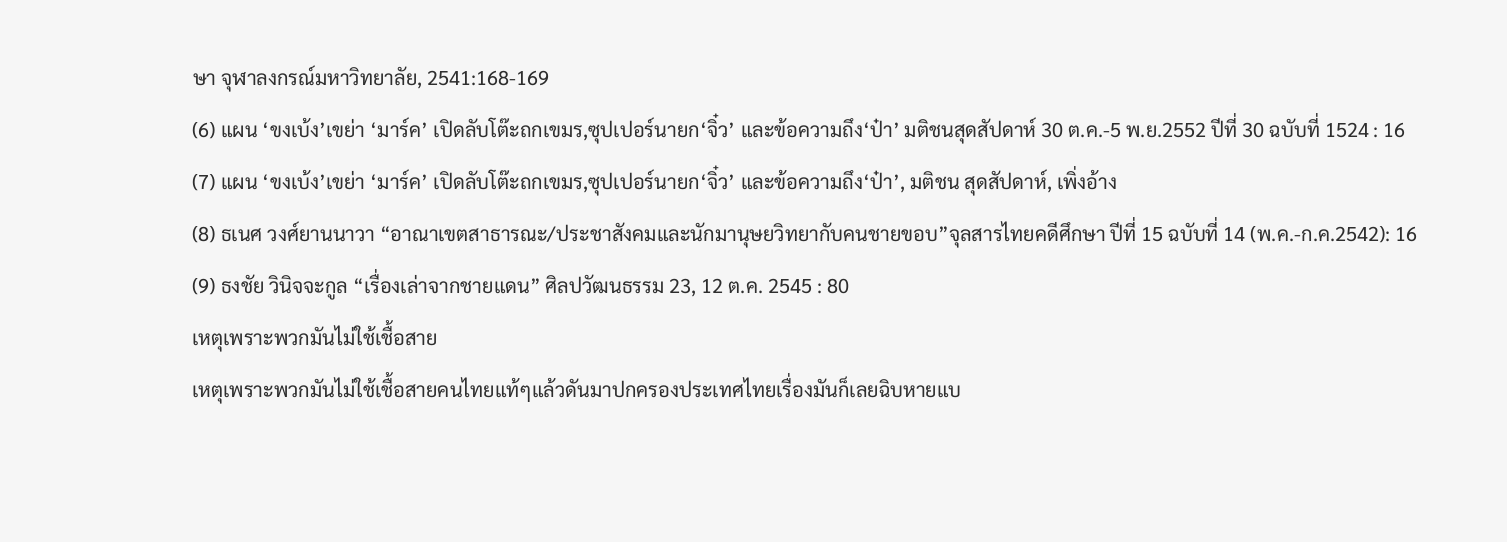ษา จุฬาลงกรณ์มหาวิทยาลัย, 2541:168-169
(6) แผน ‘ขงเบ้ง’เขย่า ‘มาร์ค’ เปิดลับโต๊ะถกเขมร,ซุปเปอร์นายก‘จิ๋ว’ และข้อความถึง‘ป๋า’ มติชนสุดสัปดาห์ 30 ต.ค.-5 พ.ย.2552 ปีที่ 30 ฉบับที่ 1524 : 16
(7) แผน ‘ขงเบ้ง’เขย่า ‘มาร์ค’ เปิดลับโต๊ะถกเขมร,ซุปเปอร์นายก‘จิ๋ว’ และข้อความถึง‘ป๋า’, มติชน สุดสัปดาห์, เพิ่งอ้าง
(8) ธเนศ วงศ์ยานนาวา “อาณาเขตสาธารณะ/ประชาสังคมและนักมานุษยวิทยากับคนชายขอบ”จุลสารไทยคดีศึกษา ปีที่ 15 ฉบับที่ 14 (พ.ค.-ก.ค.2542): 16
(9) ธงชัย วินิจจะกูล “เรื่องเล่าจากชายแดน” ศิลปวัฒนธรรม 23, 12 ต.ค. 2545 : 80
เหตุเพราะพวกมันไม่ใช้เชื้อสาย
เหตุเพราะพวกมันไม่ใช้เชื้อสายคนไทยแท้ๆแล้วดันมาปกครองประเทศไทยเรื่องมันก็เลยฉิบหายแบ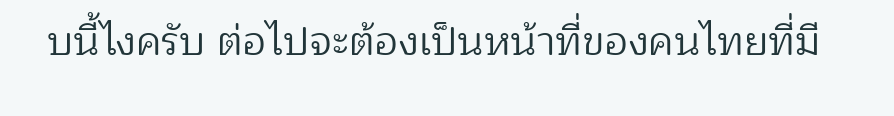บนี้ไงครับ ต่อไปจะต้องเป็นหน้าที่ของคนไทยที่มี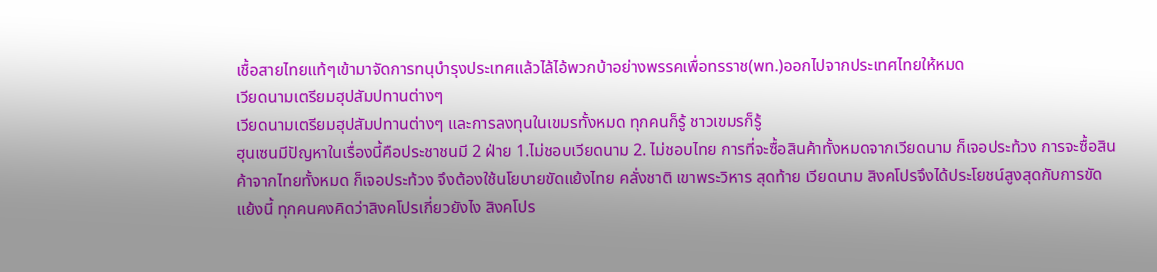เชื้อสายไทยแท้ๆเข้ามาจัดการทนุบำรุงประเทศแล้วไล้ไอ้พวกบ้าอย่างพรรคเพื่อทรราช(พท.)ออกไปจากประเทศไทยให้หมด
เวียดนามเตรียมฮุปสัมปทานต่างๆ
เวียดนามเตรียมฮุปสัมปทานต่างๆ และการลงทุนในเขมรทั้งหมด ทุกคนก็รู้ ชาวเขมรก็รู้
ฮุนเซนมีปัญหาในเรื่องนี้คือประชาชนมี 2 ฝ่าย 1.ไม่ชอบเวียดนาม 2. ไม่ชอบไทย การที่จะซื้อสินค้าทั้งหมดจากเวียดนาม ก็เจอประท้วง การจะซื้อสินค้าจากไทยทั้งหมด ก็เจอประท้วง จึงต้องใช้นโยบายขัดแย้งไทย คลั่งชาติ เขาพระวิหาร สุดท้าย เวียดนาม สิงคโปรจึงได้ประโยชน์สูงสุดกับการขัดแย้งนี้ ทุกคนคงคิดว่าสิงคโปรเกี่ยวยังไง สิงคโปร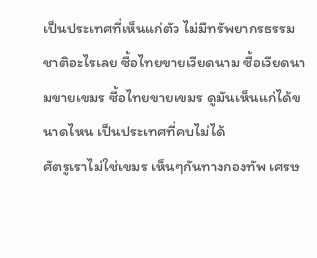เป็นประเทศที่เห็นแก่ตัว ไม่มีทรัพยากรธรรมชาติอะไรเลย ซื้อไทยขายเวียดนาม ซื้อเวียดนามขายเขมร ซื้อไทยขายเขมร ดูมันเห็นแก่ได้ขนาดไหน เป็นประเทศที่คบไม่ได้
ศัตรูเราไม่ใช่เขมร เห็นๆกันทางกองทัพ เศรษ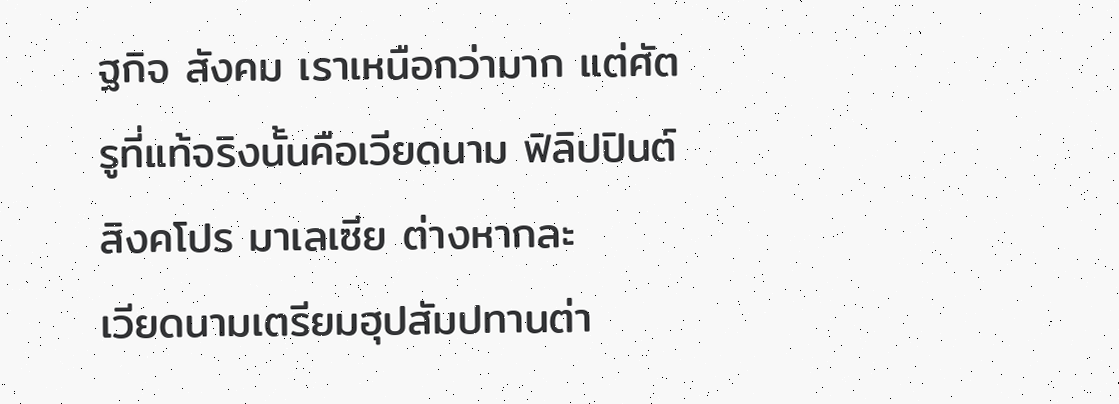ฐกิจ สังคม เราเหนือกว่ามาก แต่ศัตรูที่แท้จริงนั้นคือเวียดนาม ฟิลิปปินต์ สิงคโปร มาเลเซีย ต่างหากละ
เวียดนามเตรียมฮุปสัมปทานต่า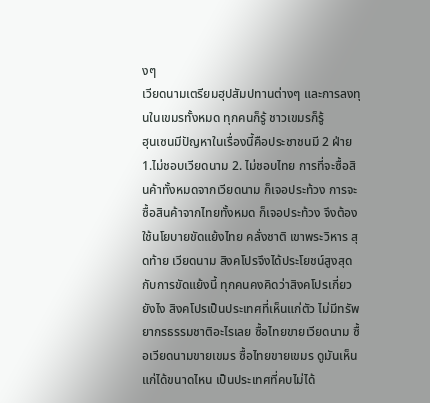งๆ
เวียดนามเตรียมฮุปสัมปทานต่างๆ และการลงทุนในเขมรทั้งหมด ทุกคนก็รู้ ชาวเขมรก็รู้
ฮุนเซนมีปัญหาในเรื่องนี้คือประชาชนมี 2 ฝ่าย 1.ไม่ชอบเวียดนาม 2. ไม่ชอบไทย การที่จะซื้อสินค้าทั้งหมดจากเวียดนาม ก็เจอประท้วง การจะซื้อสินค้าจากไทยทั้งหมด ก็เจอประท้วง จึงต้องใช้นโยบายขัดแย้งไทย คลั่งชาติ เขาพระวิหาร สุดท้าย เวียดนาม สิงคโปรจึงได้ประโยชน์สูงสุดกับการขัดแย้งนี้ ทุกคนคงคิดว่าสิงคโปรเกี่ยวยังไง สิงคโปรเป็นประเทศที่เห็นแก่ตัว ไม่มีทรัพยากรธรรมชาติอะไรเลย ซื้อไทยขายเวียดนาม ซื้อเวียดนามขายเขมร ซื้อไทยขายเขมร ดูมันเห็นแก่ได้ขนาดไหน เป็นประเทศที่คบไม่ได้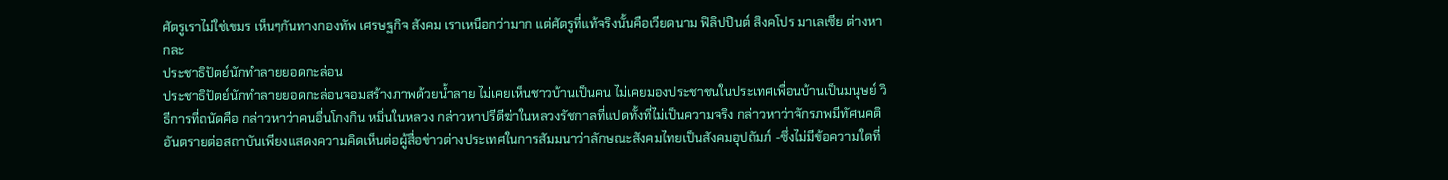ศัตรูเราไม่ใช่เขมร เห็นๆกันทางกองทัพ เศรษฐกิจ สังคม เราเหนือกว่ามาก แต่ศัตรูที่แท้จริงนั้นคือเวียดนาม ฟิลิปปินต์ สิงคโปร มาเลเซีย ต่างหากละ
ประชาธิปัตย์นักทำลายยอดกะล่อน
ประชาธิปัตย์นักทำลายยอดกะล่อนจอมสร้างภาพด้วยน้ำลาย ไม่เคยเห็นชาวบ้านเป็นคน ไม่เคยมองประชาชนในประเทศเพื่อนบ้านเป็นมนุษย์ วิธีการที่ถนัดคือ กล่าวหาว่าคนอื่นโกงกิน หมิ่นในหลวง กล่าวหาปรีดีฆ่าในหลวงรัชกาลที่แปดทั้งที่ไม่เป็นความจริง กล่าวหาว่าจักรภพมีทัศนคติอันตรายต่อสถาบันเพียงแสดงความคิดเห็นต่อผู้สื่อข่าวต่างประเทศในการสัมมนาว่าลักษณะสังคมไทยเป็นสังคมอุปถัมภ์ -ซึ่งไม่มีข้อความใดที่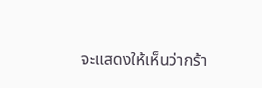จะแสดงให้เห็นว่ากร้า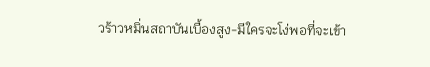วร้าวหมิ่นสถาบันเบื้องสูง-มีใครจะโง่พอที่จะเข้า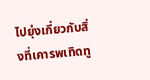ไปยุ่งเกี่ยวกับสิ่งที่เคารพเทิดทู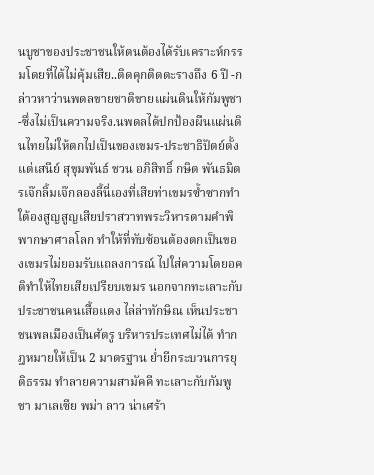นบูชาของประชาชนให้ตนต้องได้รับเคราะห์กรรมโดยที่ได้ไม่คุ้มเสีย..ติดคุกติดตะรางถึง 6 ปี -กล่าวหาว่านพดลขายชาติขายแผ่นดินให้กัมพูชา-ซึ่งไม่เป็นความจริง.นพดลได้ปกป้องผืนแผ่นดินไทยไม่ให้ตกไปเป็นของเขมร-ประชาธิปัตย์ตั้งแต่เสนีย์ สุขุมพันธ์ ชวน อภิสิทธิ์ กษิต พันธมิตรเจ๊กลิ้มเจ๊กลองลี้นี่เองที่เสียท่าเขมรซ้ำซากทำใต้องสูญสูญเสียปราสวาทพระวิหารตามคำพิพากษาศาลโลก ทำให้ที่ทับซ้อนต้องตกเป็นของเขมรไม่ยอมรับแถลงการณ์ ไปใส่ความโดยอคติทำให้ไทยเสียเปรียบเขมร นอกจากทะเลาะกับประชาชนคนเสื้อแดง ไล่ล่าทักษิณ เห็นประชาชนพลเมืองเป็นศัตรู บริหารประเทศไม่ได้ ทำกฎหมายให้เป็น 2 มาตรฐาน ย่ำยีกระบวนการยุติธรรม ทำลายความสามัคคี ทะเลาะกับกัมพูชา มาเลเซีย พม่า ลาว น่าเศร้า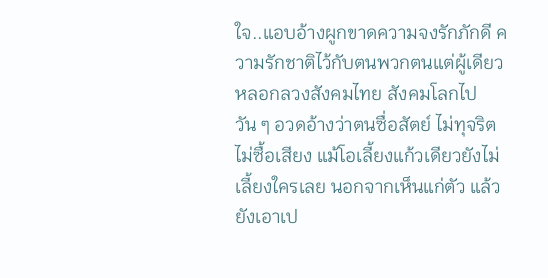ใจ..แอบอ้างผูกขาดความจงรักภักดี ความรักชาติไว้กับตนพวกตนแต่ผู้เดียว หลอกลวงสังคมไทย สังคมโลกไปวัน ๆ อวดอ้างว่าตนซื่อสัตย์ ไม่ทุจริต ไม่ซื้อเสียง แม้โอเลี้ยงแก้วเดียวยังไม่เลี้ยงใครเลย นอกจากเห็นแก่ตัว แล้วยังเอาเป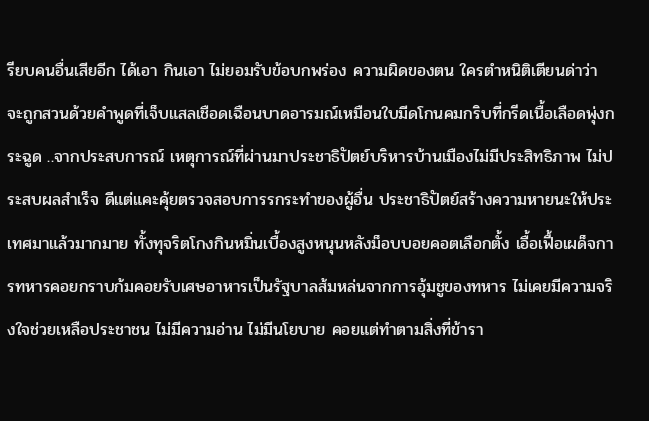รียบคนอื่นเสียอีก ได้เอา กินเอา ไม่ยอมรับข้อบกพร่อง ความผิดของตน ใครตำหนิติเตียนด่าว่า จะถูกสวนด้วยคำพูดที่เจ็บแสลเชือดเฉือนบาดอารมณ์เหมือนใบมีดโกนคมกริบที่กรีดเนื้อเลือดพุ่งกระฉูด ..จากประสบการณ์ เหตุการณ์ที่ผ่านมาประชาธิปัตย์บริหารบ้านเมืองไม่มีประสิทธิภาพ ไม่ประสบผลสำเร็จ ดีแต่แคะคุ้ยตรวจสอบการรกระทำของผู้อื่น ประชาธิปัตย์สร้างความหายนะให้ประเทศมาแล้วมากมาย ทั้งทุจริตโกงกินหมิ่นเบื้องสูงหนุนหลังม็อบบอยคอตเลือกตั้ง เอื้อเฟื้อเผด็จการทหารคอยกราบก้มคอยรับเศษอาหารเป็นรัฐบาลส้มหล่นจากการอุ้มชูของทหาร ไม่เคยมีความจริงใจช่วยเหลือประชาชน ไม่มีความอ่าน ไม่มีนโยบาย คอยแต่ทำตามสิ่งที่ข้ารา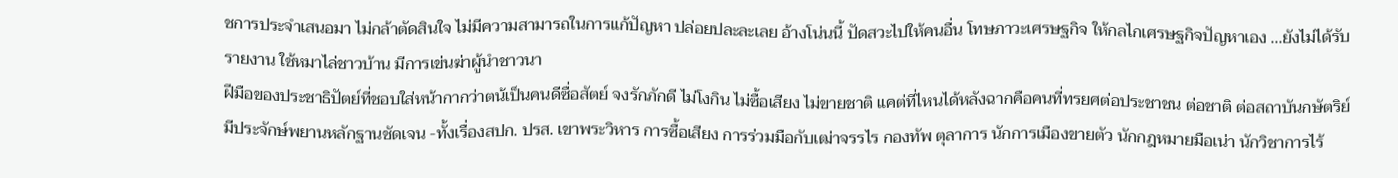ชการประจำเสนอมา ไม่กล้าตัดสินใจ ไม่มีความสามารถในการแก้ปัญหา ปล่อยปละละเลย อ้างโน่นนี้ ปัดสวะไปให้คนอื่น โทษภาวะเศรษฐกิจ ให้กลไกเศรษฐกิจปัญหาเอง ...ยังไม่ได้รับรายงาน ใช้หมาไล่ชาวบ้าน มีการเข่นฆ่าผู้นำชาวนา
ฝีมือของประชาธิปัตย์ที่ชอบใส่หน้ากากว่าตน้เป็นคนดีซื่อสัตย์ จงรักภักดี ไม่โงกิน ไม่ซื้อเสียง ไม่ขายชาติ แคต่ที่ไหนได้หลังฉากคือคนที่ทรยศต่อประชาชน ต่อชาติ ต่อสถาบันกษัตริย์ มีประจักษ์พยานหลักฐานชัดเจน -ทั้งเรื่องสปก. ปรส. เขาพระวิหาร การซื้อเสียง การร่วมมือกับเฒ่าจรรไร กองทัพ ตุลาการ นักการเมืองขายตัว นักกฎหมายมือเน่า นักวิชาการไร้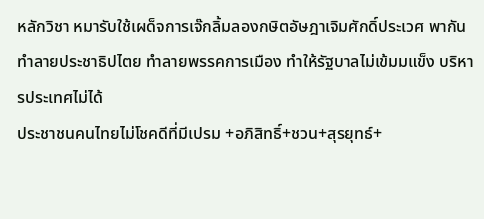หลักวิชา หมารับใช้เผด็จการเจ๊กลิ้มลองกษิตอัษฎาเจิมศักดิ์ประเวศ พากันทำลายประชาธิปไตย ทำลายพรรคการเมือง ทำให้รัฐบาลไม่เข้มมแข็ง บริหารประเทศไม่ได้
ประชาชนคนไทยไม่โชคดีที่มีเปรม +อภิสิทธิ์+ชวน+สุรยุทธ์+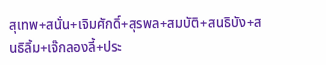สุเทพ+สนั่น+เจิมศักดิ์+สุรพล+สมบัติ+สนธิบัง+สนธิลิ้ม+เจ๊กลองลี้+ประ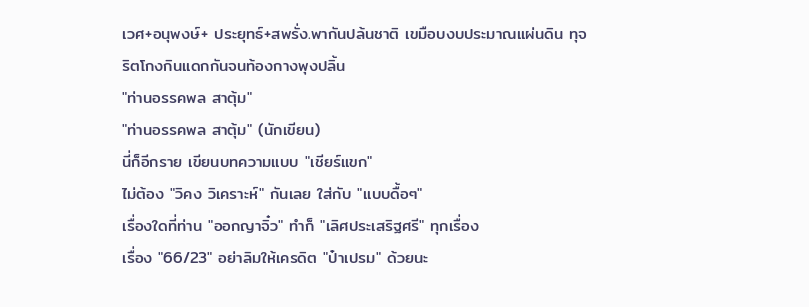เวศ+อนุพงษ์+ ประยุทธ์+สพรั่ง.พากันปล้นชาติ เขมือบงบประมาณแผ่นดิน ทุจริตโกงกินแดกกันจนท้องกางพุงปลิ้น
"ท่านอรรคพล สาตุ้ม"
"ท่านอรรคพล สาตุ้ม" (นักเขียน)
นี่ก็อีกราย เขียนบทความแบบ "เชียร์แขก"
ไม่ต้อง "วิคง วิเคราะห์" กันเลย ใส่กับ "แบบดื้อๆ"
เรื่องใดที่ท่าน "ออกญาจิ๋ว" ทำก็ "เลิศประเสริฐศรี" ทุกเรื่อง
เรื่อง "66/23" อย่าลิมให้เครดิต "ป๋าเปรม" ด้วยนะ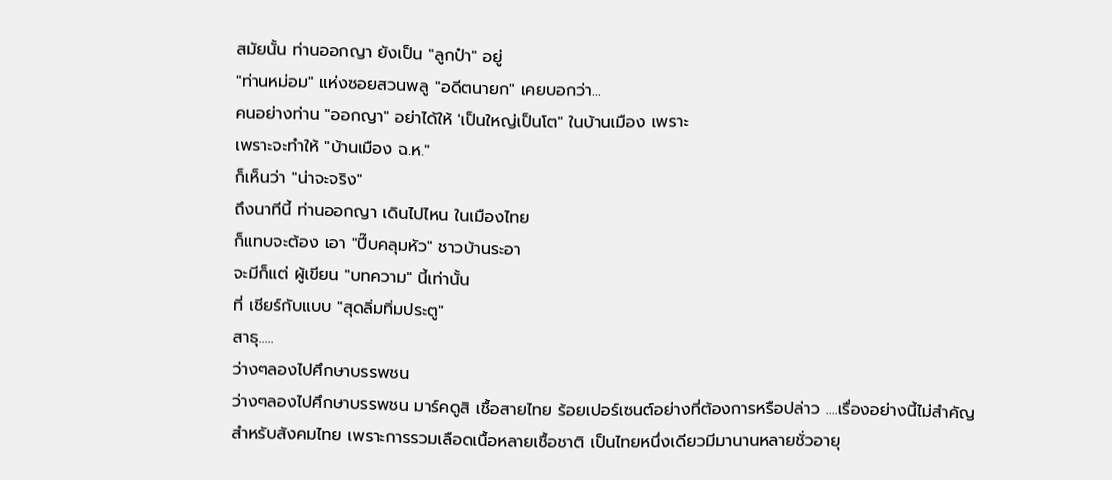สมัยนั้น ท่านออกญา ยังเป็น "ลูกป๋า" อยู่
"ท่านหม่อม" แห่งซอยสวนพลู "อดีตนายก" เคยบอกว่า...
คนอย่างท่าน "ออกญา" อย่าได้ให้ 'เป็นใหญ่เป็นโต" ในบ้านเมือง เพราะ
เพราะจะทำให้ "บ้านเมือง ฉ.ห."
ก็เห็นว่า "น่าจะจริง"
ถึงนาทีนี้ ท่านออกญา เดินไปไหน ในเมืองไทย
ก็แทบจะต้อง เอา "ปี๊บคลุมหัว" ชาวบ้านระอา
จะมีก็แต่ ผู้เขียน "บทความ" นี้เท่านั้น
ที่ เชียร์กับแบบ "สุดลิ่มทิ่มประตู"
สาธุ.....
ว่างๆลองไปศึกษาบรรพชน
ว่างๆลองไปศึกษาบรรพชน มาร์คดูสิ เชื้อสายไทย ร้อยเปอร์เซนต์อย่างที่ต้องการหรือปล่าว ....เรื่องอย่างนี้ไม่สำคัญสำหรับสังคมไทย เพราะการรวมเลือดเนื้อหลายเชื้อชาติ เป็นไทยหนึ่งเดียวมีมานานหลายชั่วอายุ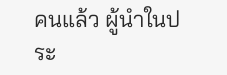คนแล้ว ผู้นำในประ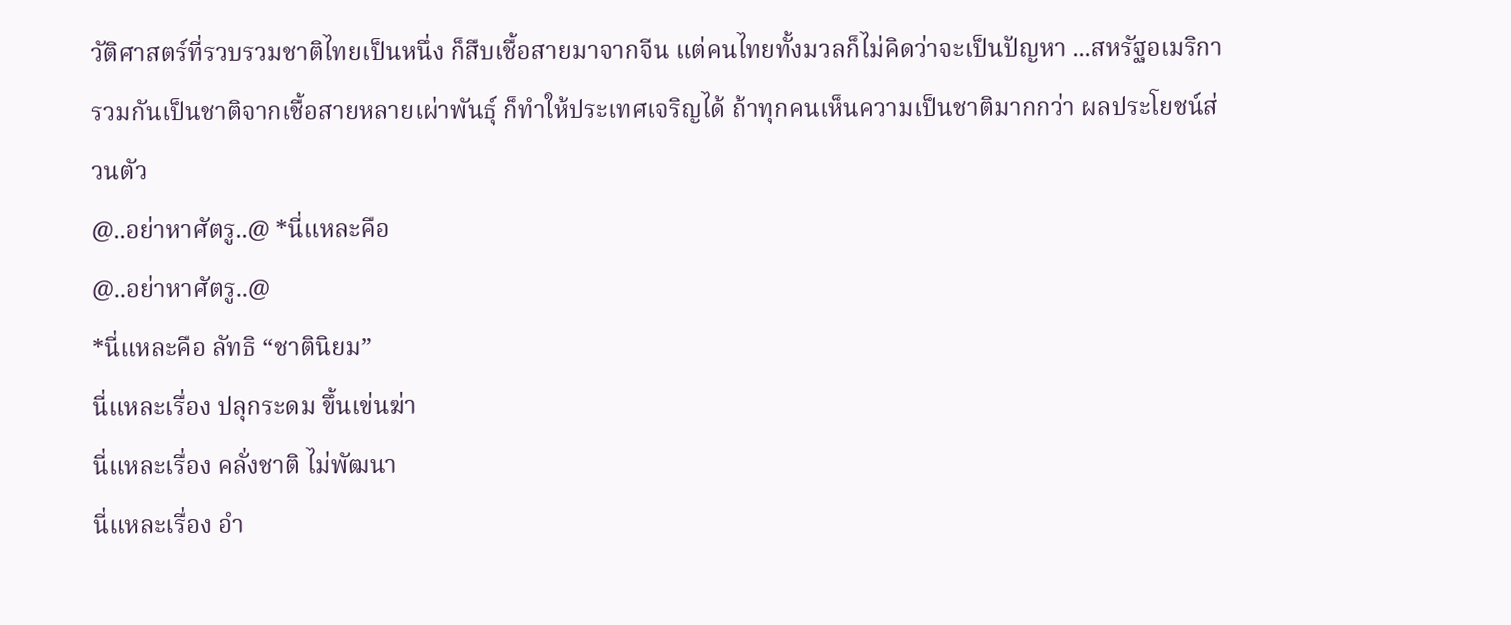วัติศาสตร์ที่รวบรวมชาติไทยเป็นหนึ่ง ก็สืบเชื้อสายมาจากจีน แต่คนไทยทั้งมวลก็ไม่คิดว่าจะเป็นปัญหา ...สหรัฐอเมริกา รวมกันเป็นชาติจากเชื้อสายหลายเผ่าพันธุ์ ก็ทำให้ประเทศเจริญได้ ถ้าทุกคนเห็นความเป็นชาติมากกว่า ผลประโยชน์ส่วนตัว
@..อย่าหาศัตรู..@ *นี่แหละคือ
@..อย่าหาศัตรู..@
*นี่แหละคือ ลัทธิ “ชาตินิยม”
นี่แหละเรื่อง ปลุกระดม ขึ้นเข่นฆ่า
นี่แหละเรื่อง คลั่งชาติ ไม่พัฒนา
นี่แหละเรื่อง อำ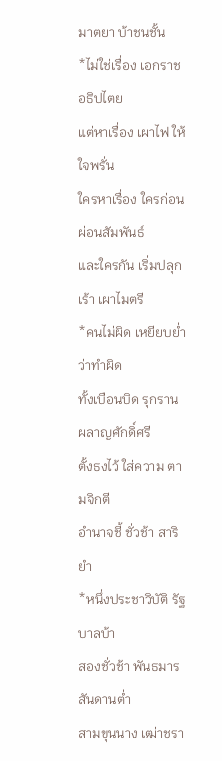มาตยา บ้าชนชั้น
*ไม่ใช่เรื่อง เอกราช อธิปไตย
แต่หาเรื่อง เผาไฟ ให้ใจพรั่น
ใครหาเรื่อง ใครก่อน ผ่อนสัมพันธ์
และใครกัน เริ่มปลุกเร้า เผาไมตรี
*คนไม่ผิด เหยียบย่ำ ว่าทำผิด
ทั้งเบือนบิด รุกราน ผลาญศักดิ์ศรี
ตั้งธงไว้ ใส่ความ ตามจิกตี
อำนาจชี้ ชั่วช้า สาริยำ
*หนึ่งประชาวิบัติ รัฐบาลบ้า
สองชั่วช้า พันธมาร สันดานต่ำ
สามขุนนาง เฒ่าชรา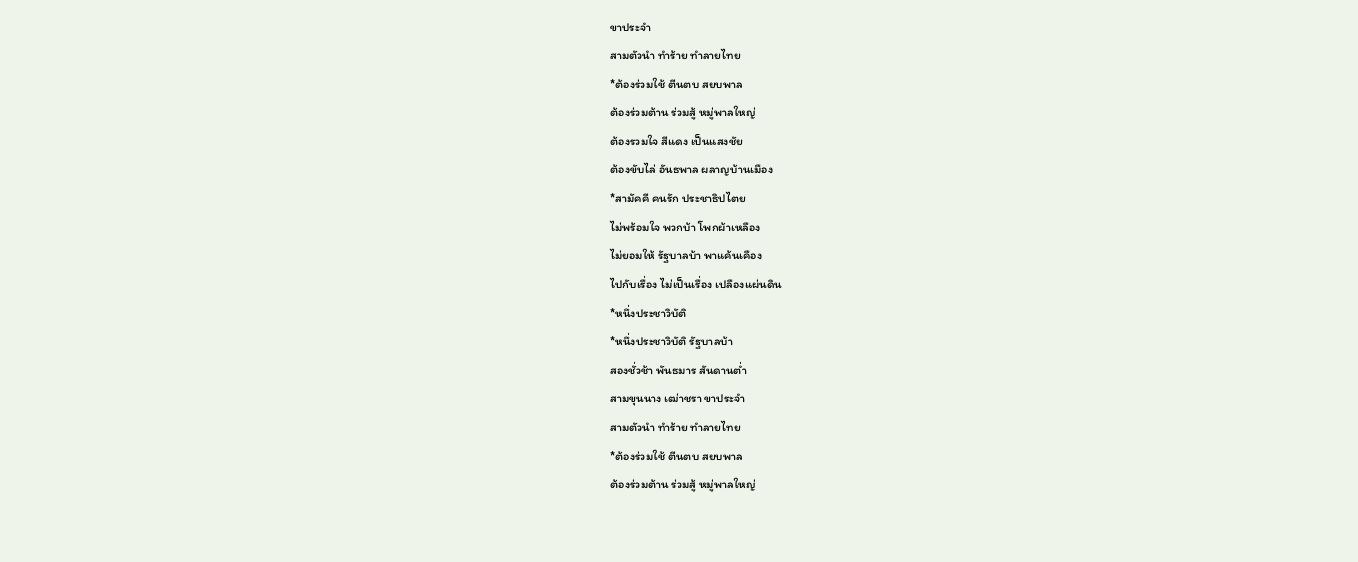ขาประจำ
สามตัวนำ ทำร้าย ทำลายไทย
*ต้องร่วมใช้ ตีนตบ สยบพาล
ต้องร่วมต้าน ร่วมสู้ หมู่พาลใหญ่
ต้องรวมใจ สีแดง เป็นแสงชัย
ต้องขับไล่ อันธพาล ผลาญบ้านเมือง
*สามัคคี คนรัก ประชาธิปไตย
ไม่พร้อมใจ พวกบ้า โพกผ้าเหลือง
ไม่ยอมให้ รัฐบาลบ้า พาแค้นเคือง
ไปกับเรื่อง ไม่เป็นเรื่อง เปลืองแผ่นดิน
*หนึ่งประชาวิบัติ
*หนึ่งประชาวิบัติ รัฐบาลบ้า
สองชั่วช้า พันธมาร สันดานต่ำ
สามขุนนาง เฒ่าชรา ขาประจำ
สามตัวนำ ทำร้าย ทำลายไทย
*ต้องร่วมใช้ ตีนตบ สยบพาล
ต้องร่วมต้าน ร่วมสู้ หมู่พาลใหญ่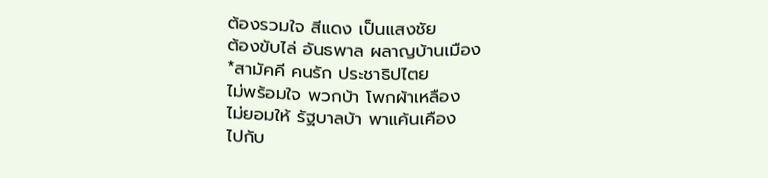ต้องรวมใจ สีแดง เป็นแสงชัย
ต้องขับไล่ อันธพาล ผลาญบ้านเมือง
*สามัคคี คนรัก ประชาธิปไตย
ไม่พร้อมใจ พวกบ้า โพกผ้าเหลือง
ไม่ยอมให้ รัฐบาลบ้า พาแค้นเคือง
ไปกับ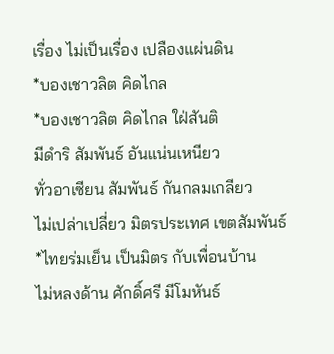เรื่อง ไม่เป็นเรื่อง เปลืองแผ่นดิน
*บองเชาวลิต คิดไกล
*บองเชาวลิต คิดไกล ใฝ่สันติ
มีดำริ สัมพันธ์ อันแน่นเหนียว
ทั่วอาเซียน สัมพันธ์ กันกลมเกลียว
ไม่เปล่าเปลี่ยว มิตรประเทศ เขตสัมพันธ์
*ไทยร่มเย็น เป็นมิตร กับเพื่อนบ้าน
ไม่หลงด้าน ศักดิ์ศรี มีโมหันธ์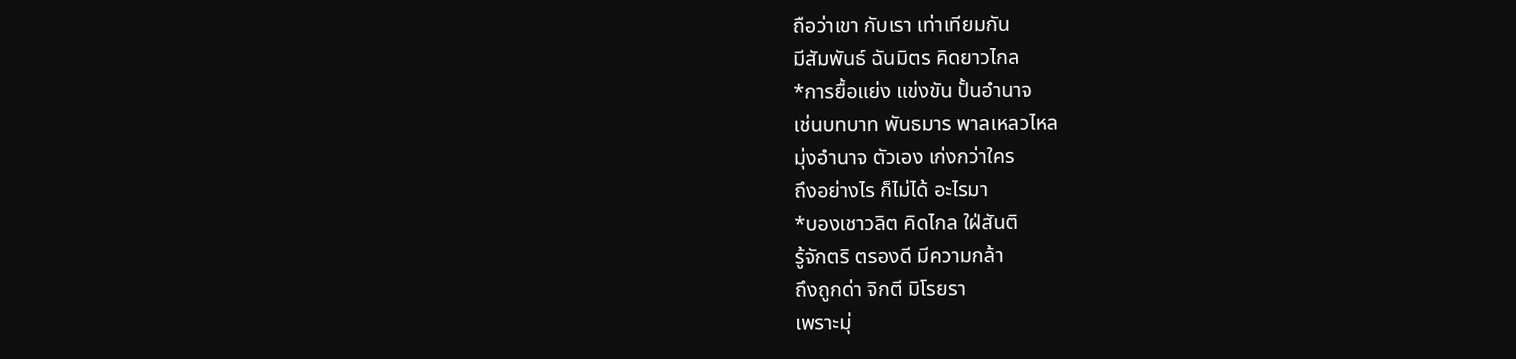ถือว่าเขา กับเรา เท่าเทียมกัน
มีสัมพันธ์ ฉันมิตร คิดยาวไกล
*การยื้อแย่ง แข่งขัน ปั้นอำนาจ
เช่นบทบาท พันธมาร พาลเหลวไหล
มุ่งอำนาจ ตัวเอง เก่งกว่าใคร
ถึงอย่างไร ก็ไม่ได้ อะไรมา
*บองเชาวลิต คิดไกล ใฝ่สันติ
รู้จักตริ ตรองดี มีความกล้า
ถึงถูกด่า จิกตี มิโรยรา
เพราะมุ่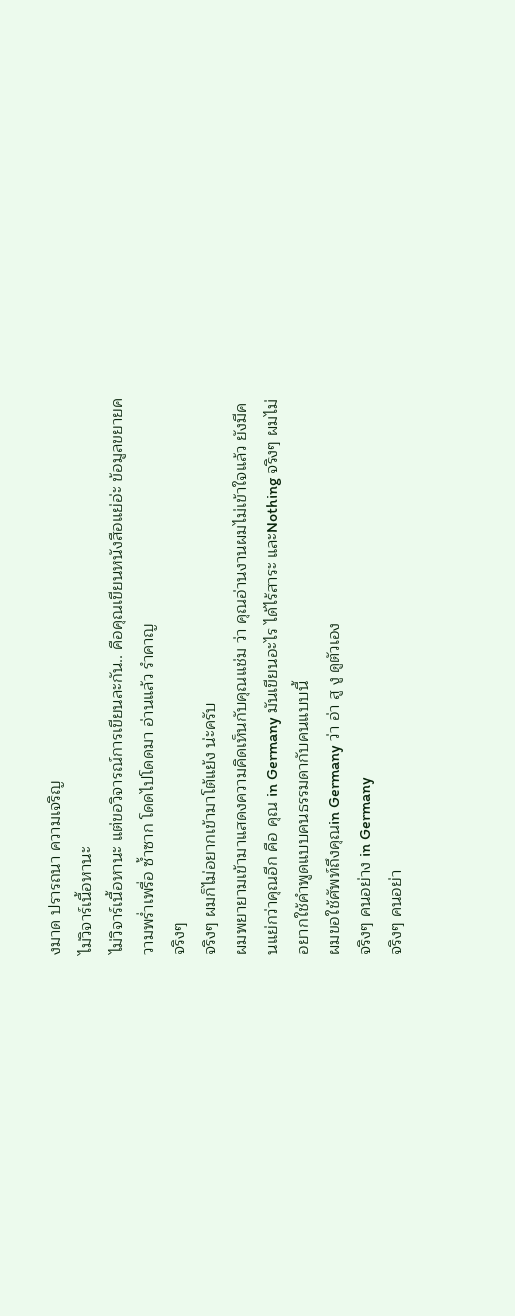งมาด ปรารถนา ความเจริญ
ไม่วิจาร์เนื้อหานะ
ไม่วิจาร์เนื้อหานะ แต่ขอวิจารณ์การเขียนละกัน.. คือคุณเขียนหนังสือแย่อ่ะ ข้อมูลขยายความพร่ำเพรื่อ ซ้ำซาก โดดไปโดดมา อ่านแล้ว รำคาญ
จริงๆ
จริงๆ ผมก็ไม่อยากเข้ามาโต้แย้ง น่ะครับ
ผมพยายามเข้ามาแสดงความคิดเห็นกับคุณแช่ม ว่า คุณอ่านงานผมไม่เข้าใจแล้ว ยังมีคนแย่กว่าคุณอีก คือ คุณ in Germany มันเขียนอะไร ได้ไร้สาระ และNothing จริงๆ ผมไม่อยากใช้คำพูดแบบคนธรรมดากับคนแบบนี้
ผมขอใช้ศัพท์ถึงคุณin Germany ว่า อ่า สู งู ดูตัวเอง
จริงๆ คนอย่าง in Germany
จริงๆ คนอย่า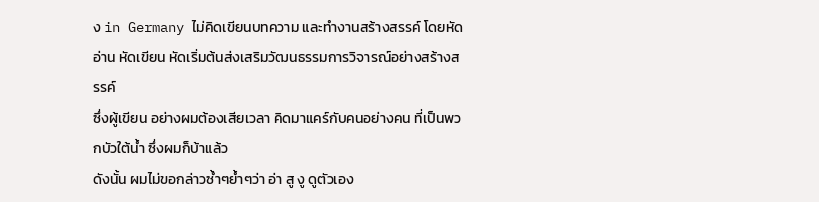ง in Germany ไม่คิดเขียนบทความ และทำงานสร้างสรรค์ โดยหัดอ่าน หัดเขียน หัดเริ่มต้นส่งเสริมวัฒนธรรมการวิจารณ์อย่างสร้างสรรค์
ซึ่งผู้เขียน อย่างผมต้องเสียเวลา คิดมาแคร์กับคนอย่างคน ที่เป็นพวกบัวใต้น้ำ ซึ่งผมก็บ้าแล้ว
ดังนั้น ผมไม่ขอกล่าวซ้ำๆย้ำๆว่า อ่า สู งู ดูตัวเอง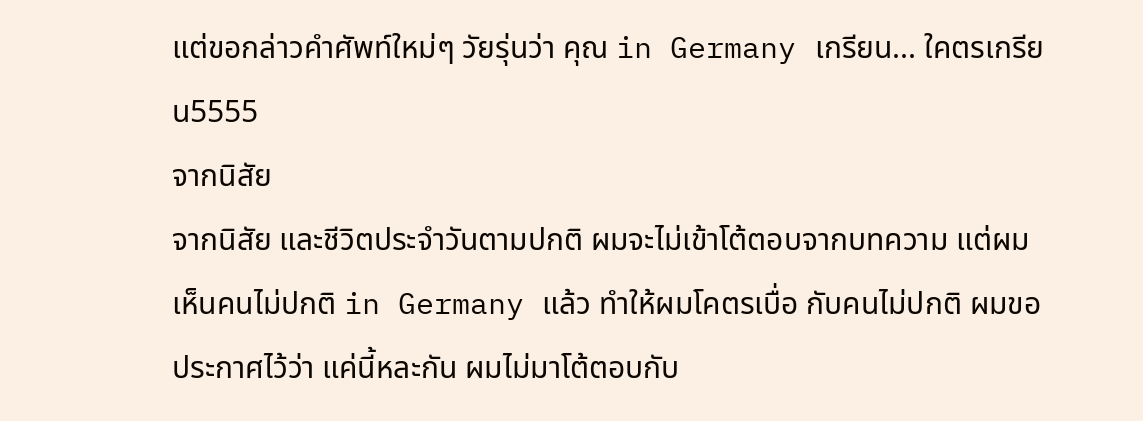แต่ขอกล่าวคำศัพท์ใหม่ๆ วัยรุ่นว่า คุณ in Germany เกรียน... ใคตรเกรียน5555
จากนิสัย
จากนิสัย และชีวิตประจำวันตามปกติ ผมจะไม่เข้าโต้ตอบจากบทความ แต่ผมเห็นคนไม่ปกติ in Germany แล้ว ทำให้ผมโคตรเบื่อ กับคนไม่ปกติ ผมขอประกาศไว้ว่า แค่นี้หละกัน ผมไม่มาโต้ตอบกับ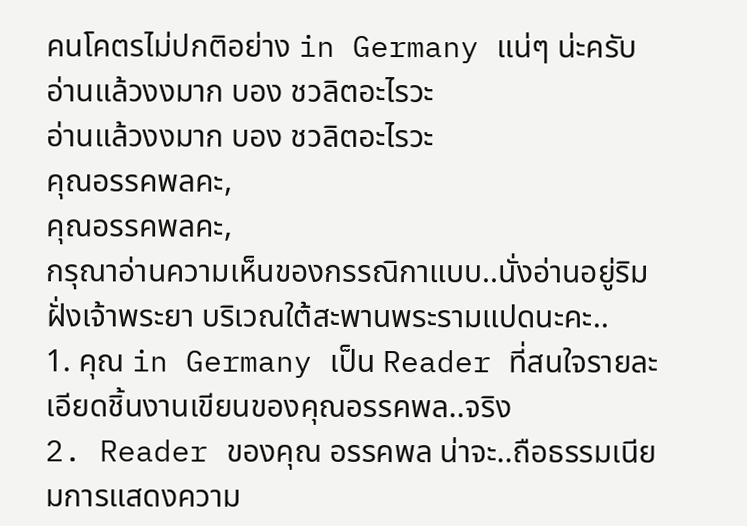คนโคตรไม่ปกติอย่าง in Germany แน่ๆ น่ะครับ
อ่านแล้วงงมาก บอง ชวลิตอะไรวะ
อ่านแล้วงงมาก บอง ชวลิตอะไรวะ
คุณอรรคพลคะ,
คุณอรรคพลคะ,
กรุณาอ่านความเห็นของกรรณิกาแบบ..นั่งอ่านอยู่ริมฝั่งเจ้าพระยา บริเวณใต้สะพานพระรามแปดนะคะ..
1. คุณ in Germany เป็น Reader ที่สนใจรายละเอียดชิ้นงานเขียนของคุณอรรคพล..จริง
2. Reader ของคุณ อรรคพล น่าจะ..ถือธรรมเนียมการแสดงความ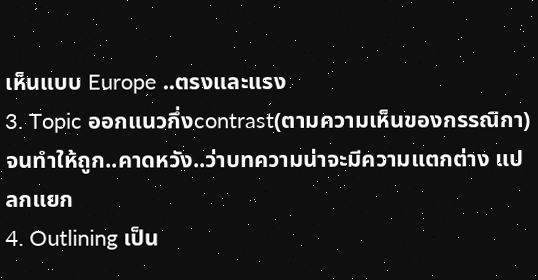เห็นแบบ Europe ..ตรงและแรง
3. Topic ออกแนวกึ่งcontrast(ตามความเห็นของกรรณิกา) จนทำให้ถูก..คาดหวัง..ว่าบทความน่าจะมีความแตกต่าง แปลกแยก
4. Outlining เป็น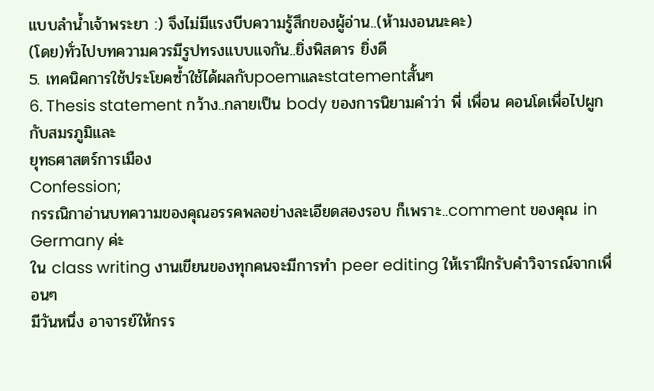แบบลำน้ำเจ้าพระยา :) จึงไม่มีแรงบีบความรู้สึกของผู้อ่าน..(ห้ามงอนนะคะ)
(โดย)ทั่วไปบทความควรมีรูปทรงแบบแจกัน..ยิ่งพิสดาร ยิ่งดี
5. เทคนิคการใช้ประโยคซ้ำใช้ได้ผลกับpoemและstatementสั้นๆ
6. Thesis statement กว้าง..กลายเป็น body ของการนิยามคำว่า พี่ เพื่อน คอนโดเพื่อไปผูกกับสมรภูมิและ
ยุทธศาสตร์การเมือง
Confession;
กรรณิกาอ่านบทความของคุณอรรคพลอย่างละเอียดสองรอบ ก็เพราะ..comment ของคุณ in Germany ค่ะ
ใน class writing งานเขียนของทุกคนจะมีการทำ peer editing ให้เราฝึกรับคำวิจารณ์จากเพื่อนๆ
มีวันหนึ่ง อาจารย์ให้กรร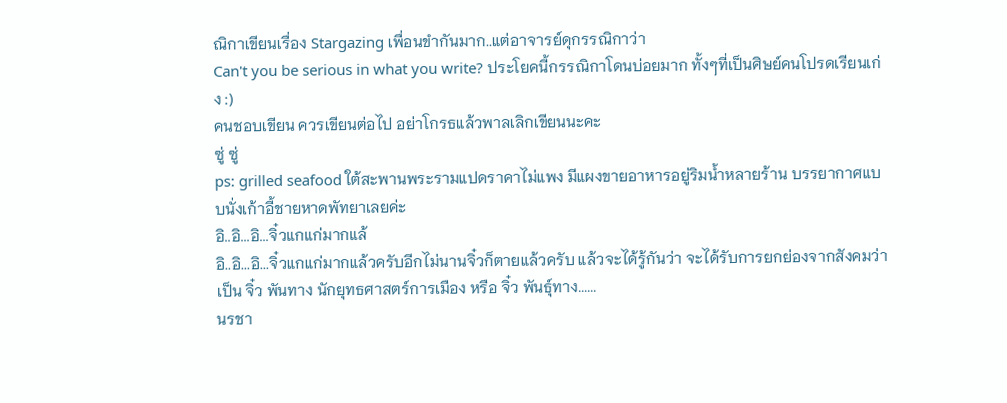ณิกาเขียนเรื่อง Stargazing เพื่อนขำกันมาก..แต่อาจารย์ดุกรรณิกาว่า
Can't you be serious in what you write? ประโยคนี้กรรณิกาโดนบ่อยมาก ทั้งๆที่เป็นศิษย์คนโปรดเรียนเก่ง :)
คนชอบเขียน ควรเขียนต่อไป อย่าโกรธแล้วพาลเลิกเขียนนะคะ
ซู่ ซู่
ps: grilled seafood ใต้สะพานพระรามแปดราคาไม่แพง มีแผงขายอาหารอยู่ริมน้ำหลายร้าน บรรยากาศแบบนั่งเก้าอี้ชายหาดพัทยาเลยค่ะ
อิ..อิ...อิ...จิ๋วแกแก่มากแล้
อิ..อิ...อิ...จิ๋วแกแก่มากแล้วครับอีกไม่นานจิ๋วก็ตายแล้วครับ แล้วจะได้รู้กันว่า จะได้รับการยกย่องจากสังคมว่าเป็น จิ๋ว พันทาง นักยุทธศาสตร์การเมือง หรือ จิ๋ว พันธุ์ทาง......
นรชา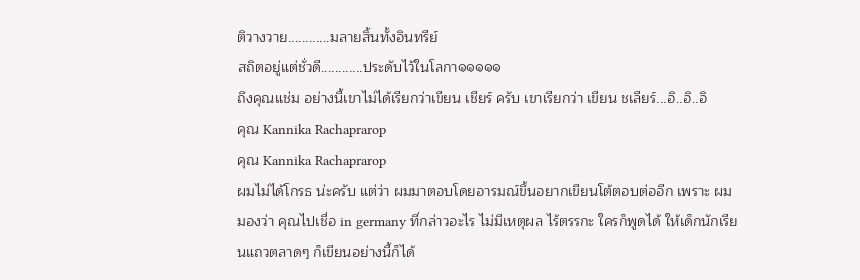ติวางวาย............มลายสิ้นทั้งอินทรีย์
สถิตอยู่แต่ชั่วดี............ประดับไว้ในโลกา๑๑๑๑๑
ถึงคุณแช่ม อย่างนี้เขาไม่ได้เรียกว่าเขียน เชียร์ ครับ เขาเรียกว่า เขียน ชเลียร์...อิ..อิ..อิ
คุณ Kannika Rachaprarop
คุณ Kannika Rachaprarop
ผมไม่ได้โกรธ น่ะครับ แต่ว่า ผมมาตอบโดยอารมณ์ขึ้นอยากเขียนโต้ตอบต่ออีก เพราะ ผมมองว่า คุณไปเชื่อ in germany ที่กล่าวอะไร ไม่มีเหตุผล ไร้ตรรกะ ใครก็พูดได้ ให้เด็กนักเรียนแถวตลาดๆ ก็เขียนอย่างนี้ก็ได้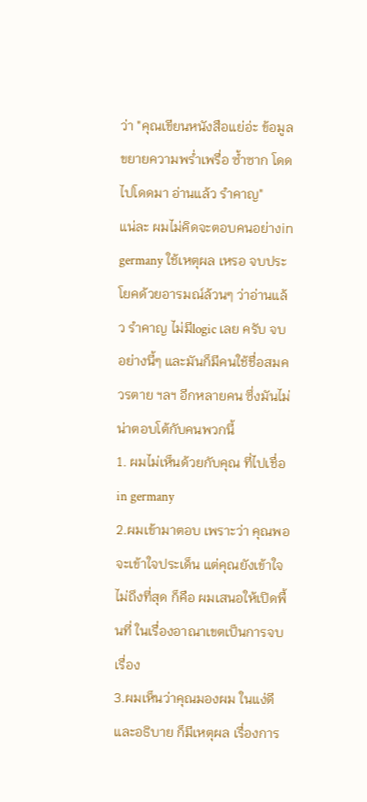ว่า "คุณเขียนหนังสือแย่อ่ะ ข้อมูลขยายความพร่ำเพรื่อ ซ้ำซาก โดดไปโดดมา อ่านแล้ว รำคาญ"
แน่ละ ผมไม่คิดจะตอบคนอย่างin germany ใช้เหตุผล เหรอ จบประโยคด้วยอารมณ์ล้วนๆ ว่าอ่านแล้ว รำคาญ ไม่มีlogic เลย ครับ จบอย่างนี้ๆ และมันก็มีคนใช้ชื่อสมควรตาย ฯลฯ อีกหลายคน ซึ่งมันไม่น่าตอบโต้กับคนพวกนี้
1. ผมไม่เห็นด้วยกับคุณ ที่ไปเชื่อin germany
2.ผมเข้ามาตอบ เพราะว่า คุณพอจะเข้าใจประเด็น แต่คุณยังเข้าใจไม่ถึงที่สุด ก็คือ ผมเสนอให้เปิดพื้นที่ ในเรื่องอาณาเขตเป็นการจบเรื่อง
3.ผมเห็นว่าคุณมองผม ในแง่ดี และอธิบาย ก็มีเหตุผล เรื่องการ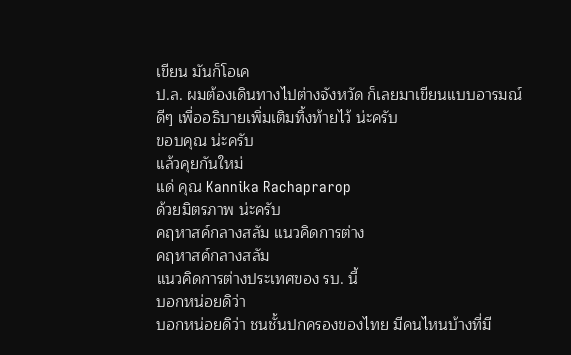เขียน มันก็โอเค
ป.ล. ผมต้องเดินทางไปต่างจังหวัด ก็เลยมาเขียนแบบอารมณ์ดีๆ เพื่ออธิบายเพิ่มเติมทิ้งท้ายไว้ น่ะครับ
ขอบคุณ น่ะครับ
แล้วคุยกันใหม่
แด่ คุณ Kannika Rachaprarop
ด้วยมิตรภาพ น่ะครับ
คฤหาสค์กลางสลัม แนวคิดการต่าง
คฤหาสค์กลางสลัม
แนวคิดการต่างประเทศของ รบ. นี้
บอกหน่อยดิว่า
บอกหน่อยดิว่า ชนชั้นปกครองของไทย มีคนไหนบ้างที่มี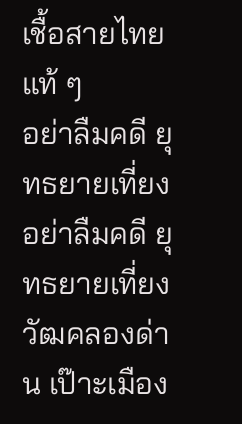เชื้อสายไทยแท้ ๆ
อย่าลืมคดี ยุทธยายเที่ยง
อย่าลืมคดี ยุทธยายเที่ยง วัฒคลองด่าน เป๊าะเมือง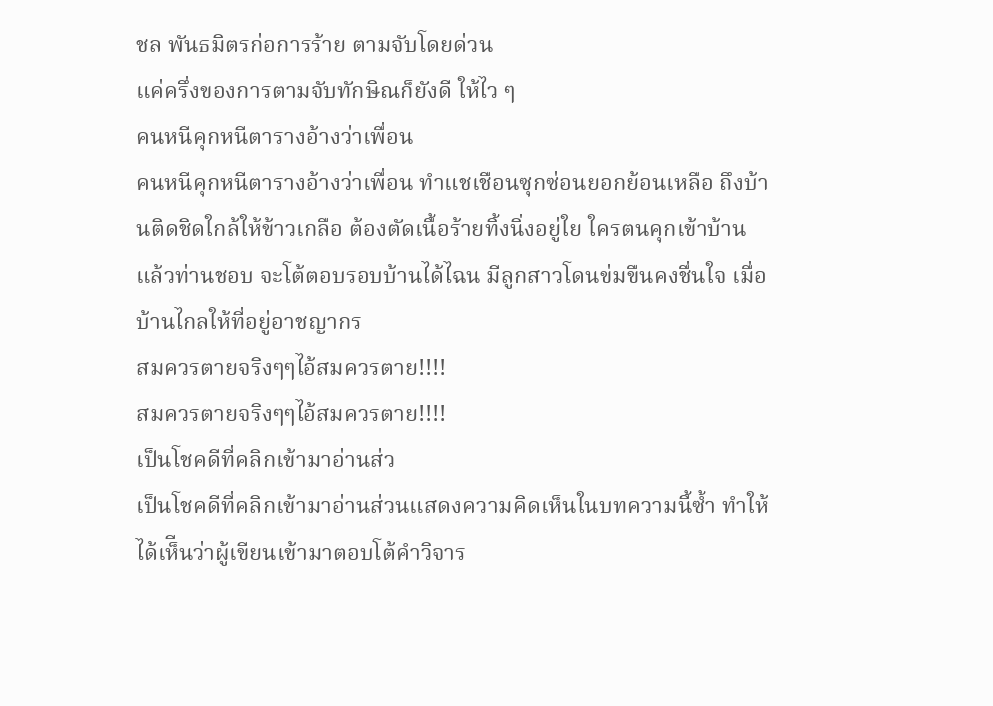ชล พันธมิตรก่อการร้าย ตามจับโดยด่วน
แค่ครึ่งของการตามจับทักษิณก็ยังดี ให้ไว ๆ
คนหนีคุกหนีตารางอ้างว่าเพื่อน
คนหนีคุกหนีตารางอ้างว่าเพื่อน ทำแชเชือนซุกซ่อนยอกย้อนเหลือ ถึงบ้านติดชิดใกล้ให้ข้าวเกลือ ต้องตัดเนื้อร้ายทิ้งนิ่งอยู่ใย ใครตนคุกเข้าบ้านแล้วท่านชอบ จะโต้ตอบรอบบ้านได้ไฉน มีลูกสาวโดนข่มขืนคงชื่นใจ เมื่อบ้านไกลให้ที่อยู่อาชญากร
สมควรตายจริงๆๆไอ้สมควรตาย!!!!
สมควรตายจริงๆๆไอ้สมควรตาย!!!!
เป็นโชคดีที่คลิกเข้ามาอ่านส่ว
เป็นโชคดีที่คลิกเข้ามาอ่านส่วนแสดงความคิดเห็นในบทความนี้ซ้ำ ทำให้ได้เห็ีนว่าผู้เขียนเข้ามาตอบโต้คำวิจาร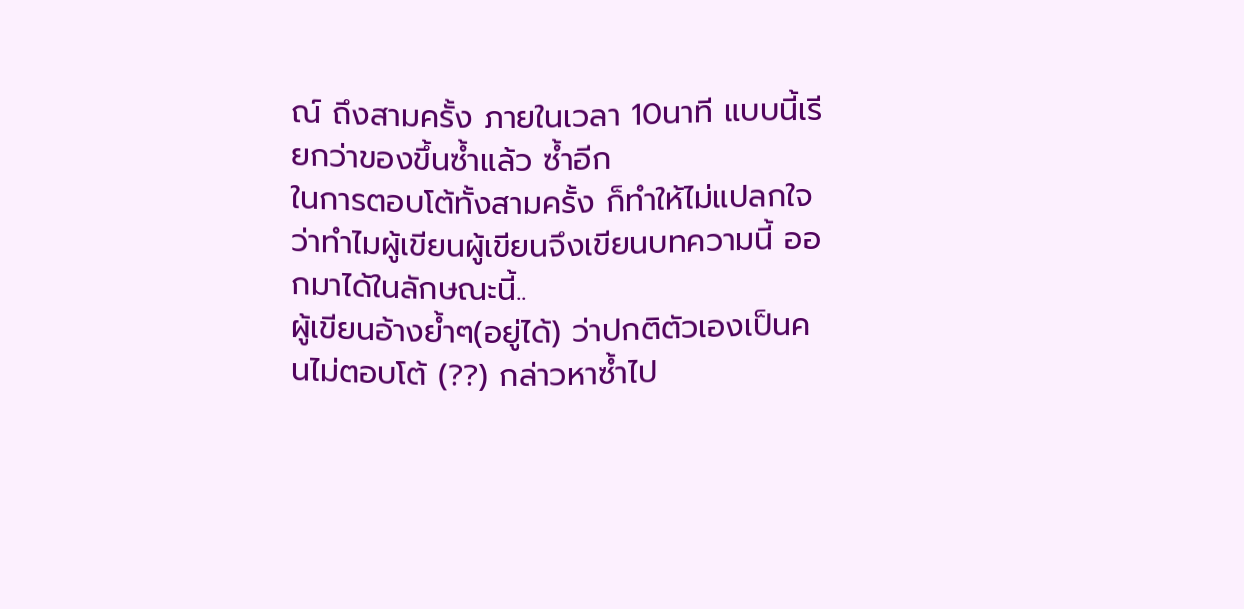ณ์ ถึงสามครั้ง ภายในเวลา 10นาที แบบนี้เรียกว่าของขึ้นซ้ำแล้ว ซ้ำอีก
ในการตอบโต้ทั้งสามครั้ง ก็ทำให้ไม่แปลกใจว่าทำไมผู้เขียนผู้เขียนจึงเขียนบทความนี้ ออกมาได้ในลักษณะนี้..
ผู้เขียนอ้างย้ำๆ(อยู่ได้) ว่าปกติตัวเองเป็นคนไม่ตอบโต้ (??) กล่าวหาซ้ำไป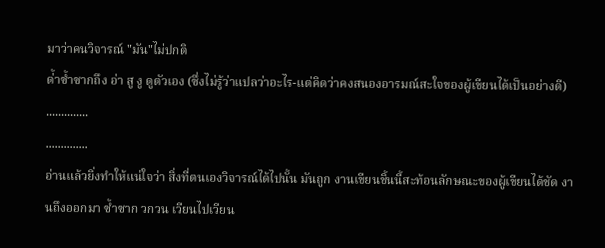มาว่าคนวิจารณ์ "มัน"ไม่ปกติ
ด่้าซ้ำซากถึง อ่า สู งู ดูตัวเอง (ซึ่งไม่รู้ว่าแปลว่าอะไร-แต่คิดว่าคงสนองอารมณ์สะใจของผู้เขียนได้เป็นอย่างดี)
..............
..............
อ่านแล้วยิ่งทำให้แน่ใจว่า สิ่งที่ตนเองวิจารณ์ได้ไปนั้น มันถูก งานเขียนชิ้นนี้สะท้อนลักษณะของผู้เขียนได้ชัด งานถึงออกมา ซ้ำซาก วกวน เวียนไปเวียน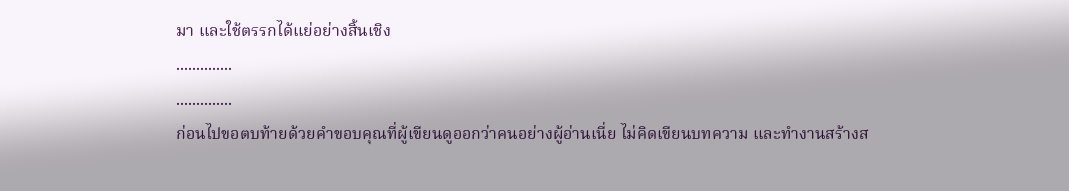มา และใช้ตรรกได้แย่อย่างสิ้นเชิง
..............
..............
ก่อนไปขอตบท้ายด้วยคำขอบคุณที่ผู้เขียนดูออกว่าคนอย่างผู้อ่านเนี่ย ไม่คิดเขียนบทความ และทำงานสร้างส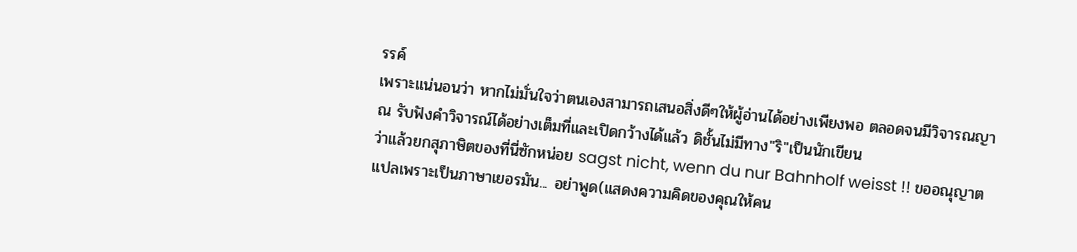รรค์
เพราะแน่นอนว่า หากไม่มั่นใจว่าตนเองสามารถเสนอสิ่งดีๆให้ผู้อ่านได้อย่างเพียงพอ ตลอดจนมีวิจารณญาณ รับฟังคำวิจารณ์ได้อย่างเต็มที่และเปิดกว้างได้แล้ว ดิชั้นไม่มีทาง"ริ"เป็นนักเขียน
ว่าแล้วยกสุภาษิตของที่นี่ซักหน่อย sagst nicht, wenn du nur Bahnholf weisst !! ขออณุญาตแปลเพราะเป็นภาษาเยอรมัน... อย่าพูด(แสดงความคิดของคุณให้คน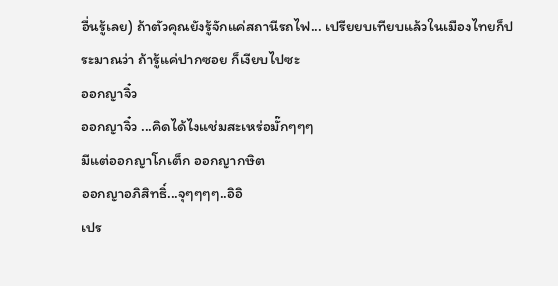อื่นรู้เลย) ถ้าตัวคุณยังรู้จักแค่สถานีรถไฟ... เปรียยบเทียบแล้วในเมืองไทยก็ประมาณว่า ถ้ารู้แค่ปากซอย ก็เงียบไปซะ
ออกญาจิ๋ว
ออกญาจิ๋ว ...คิดได้ไงแช่มสะเหร่อมั๊กๆๆๆ
มีแต่ออกญาโกเต็ก ออกญากษิต
ออกญาอภิสิทธิ์...จุๆๆๆๆ..อิอิ
เปร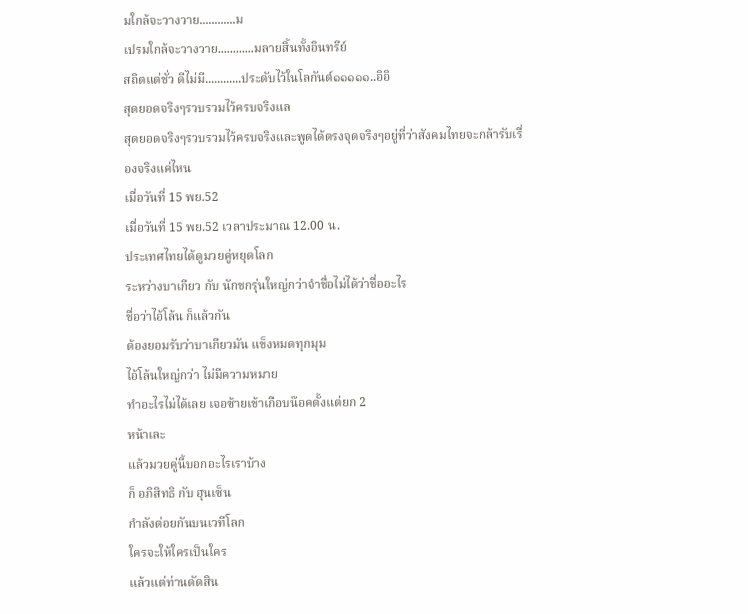มใกล้จะวางวาย............ม
เปรมใกล้จะวางวาย............มลายสิ้นทั้งอินทรีย์
สถิตแต่ชั่ว ดีไม่มี............ประดับไว้ในโลกันต์๑๑๑๑๑..อิอิ
สุดยอดจริงๆรวบรวมไว้ครบจริงแล
สุดยอดจริงๆรวบรวมไว้ครบจริงและพูดได้ตรงจุดจริงๆอยู่ที่ว่าสังคมไทยจะกล้ารับเรื่องจริงแค่ไหน
เมื่อวันที่ 15 พย.52
เมื่อวันที่ 15 พย.52 เวลาประมาณ 12.00 น.
ประเทศไทยได้ดูมวยคู่หยุดโลก
ระหว่างบาเกียว กับ นักชกรุ่นใหญ่กว่าจำชื่อไม่ได้ว่าชื่ออะไร
ชื่อว่าไอ้โล้น ก็แล้วกัน
ต้องยอมรับว่าบาเกียวมัน แข็งหมดทุกมุม
ไอ้โล้นใหญ่กว่า ไม่มีความหมาย
ทำอะไรไม่ได้เลย เจอซ้ายเข้าเกือบน๊อคตั้งแต่ยก 2
หน้าเละ
แล้วมวยคู่นี้บอกอะไรเราบ้าง
ก็ อภิสิทธิ กับ ฮุนเซ็น
กำลังต่อยกันบนเวทีโลก
ใครจะให้ใครเป็นใคร
แล้วแต่ท่านตัดสิน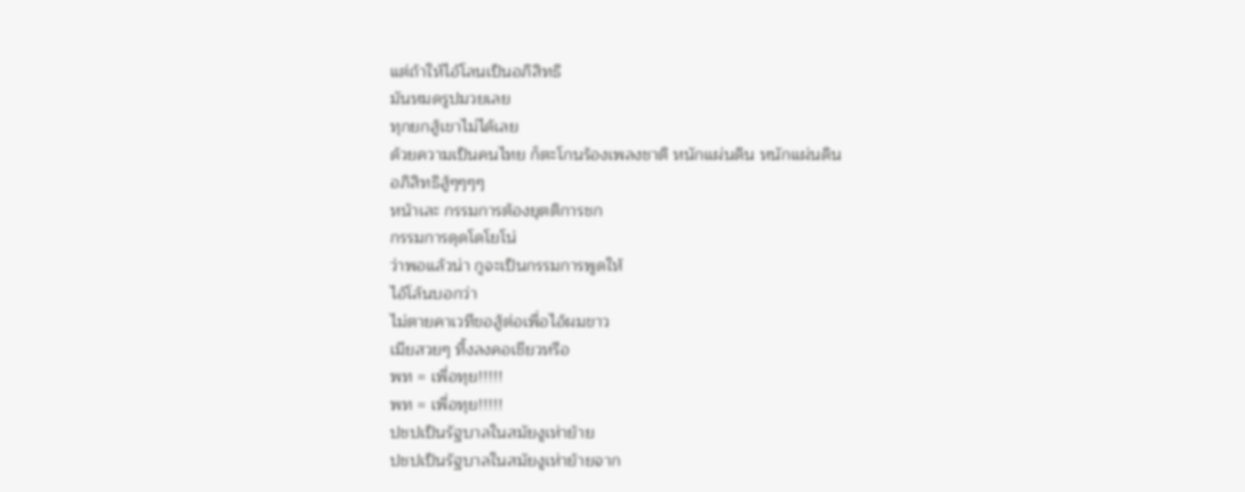แต่ถ้าให้ไอ้โลนเป็นอภิสิทธิ
มันหมดรูปมวยเลย
ทุกยกสู้เขาไม่ได้เลย
ด้วยความเป็นคนไทย ก็ตะโกนร้องเพลงชาติ หนักแผ่นดิน หนักแผ่นดิน
อภิสิทธิสู้ๆๆๆๆ
หน้าเละ กรรมการต้องยุตติการชก
กรรมการดุดโดโยโน่
ว่าพอแล้วน่า กูจะเป็นกรรมการพูดให้
ไอ้โล้นบอกว่า
ไม่ตายคาเวทีขอสู้ต่อเพื่อไอ้ผมขาว
เมียสวยๆ ทิ้งลงคอเชียวหรือ
พท = เพื่อทุย!!!!!
พท = เพื่อทุย!!!!!
ปชปเป็นรัฐบาลในสมัยงูเห่าย้าย
ปชปเป็นรัฐบาลในสมัยงูเห่าย้ายจาก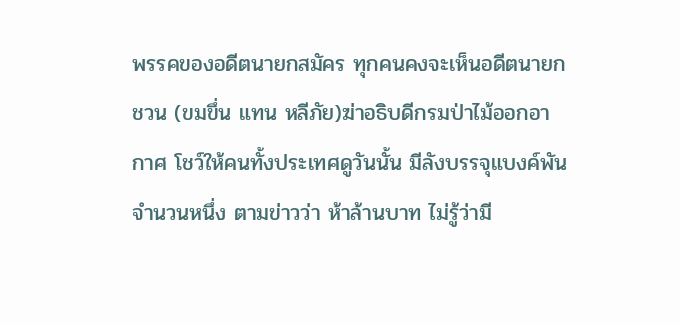พรรคของอดีตนายกสมัคร ทุกคนคงจะเห็นอดีตนายกชวน (ขมขึ่น แทน หลีภัย)ฆ่าอธิบดีกรมป่าไม้ออกอากาศ โชว์ให้คนทั้งประเทศดูวันนั้น มีลังบรรจุแบงค์พันจำนวนหนึ่ง ตามข่าวว่า ห้าล้านบาท ไม่รู้ว่ามี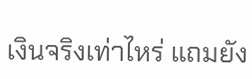เงินจริงเท่าไหร่ แถมยัง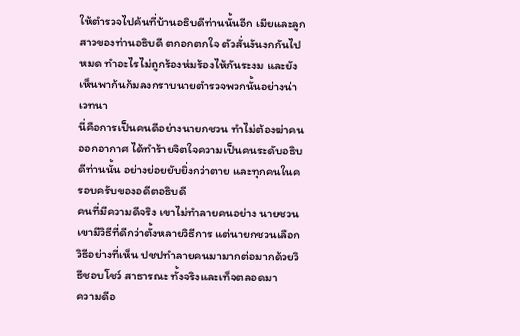ให้ตำรวจไปค้นที่บ้านอธิบดีท่านนั้นอีก เมียและลูกสาวของท่านอธิบดี ตกอกตกใจ ตัวสั่นงันงกกันไปหมด ทำอะไรไม่ถูกร้องห่มร้องไห้กันระงม และยังเห็นพาก้นก้มลงกราบนายตำรวจพวกนั้นอย่างน่าเวทนา
นี่คือการเป็นคนดีอย่างนายกชวน ทำไม่ต้องฆ่าคนออกอากาศ ได้ทำร้ายจิตใจความเป็นคนระดับอธิบดีท่านนั้น อย่างย่อยยับยิ่งกว่าตาย และทุกคนในครอบครับของอดีตอธิบดี
คนที่มีความดีจริง เขาไม่ทำลายคนอย่าง นายชวน เขามีวิธีที่ดีกว่าตั้งหลายวิธีการ แต่นายกชวนเลือกวิธีอย่างที่เห็น ปชปทำลายคนมามากต่อมากด้วยวิธีชอบโชว์ สาธารณะ ทั้งจริงและเท็จตลอดมา
ความดีอ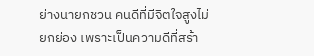ย่างนายกชวน คนดีที่มีจิตใจสูงไม่ยกย่อง เพราะเป็นความดีที่สร้า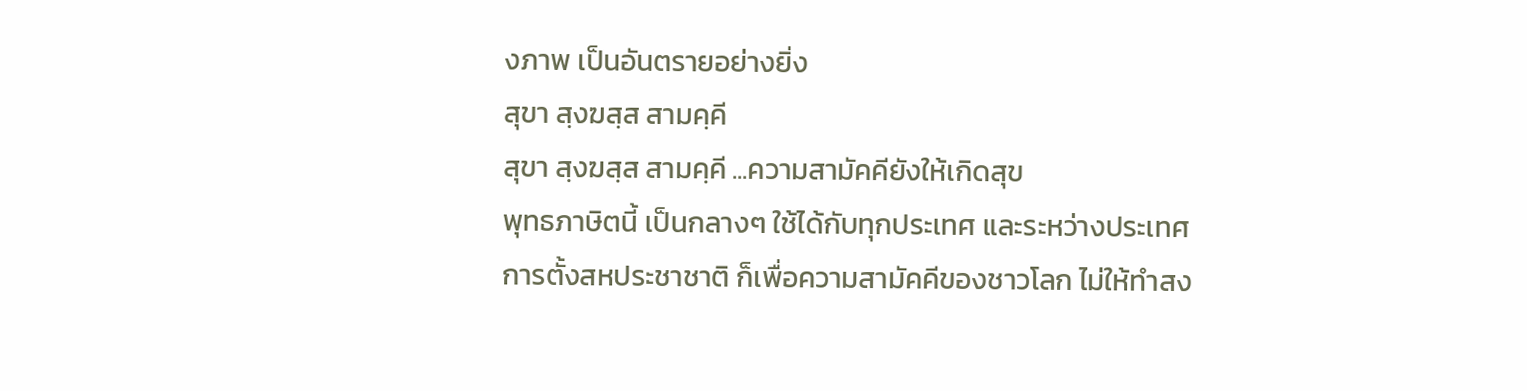งภาพ เป็นอันตรายอย่างยิ่ง
สุขา สฺงฆสฺส สามคฺคี
สุขา สฺงฆสฺส สามคฺคี ...ความสามัคคียังให้เกิดสุข
พุทธภาษิตนี้ เป็นกลางๆ ใช้ได้กับทุกประเทศ และระหว่างประเทศ
การตั้งสหประชาชาติ ก็เพื่อความสามัคคีของชาวโลก ไม่ให้ทำสง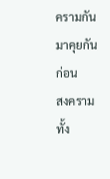ครามกัน มาคุยกันก่อน
สงคราม ทั้ง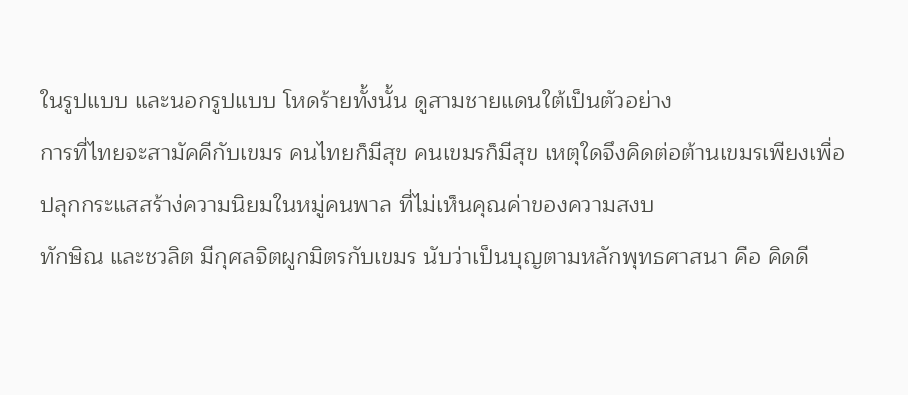ในรูปแบบ และนอกรูปแบบ โหดร้ายทั้งนั้น ดูสามชายแดนใต้เป็นตัวอย่าง
การที่ไทยจะสามัคคีกับเขมร คนไทยก็มีสุข คนเขมรก็มีสุข เหตุใดจึงคิดต่อต้านเขมรเพียงเพื่อปลุกกระแสสร้าง่ความนิยมในหมู่คนพาล ที่ไม่เห็นคุณค่าของความสงบ
ทักษิณ และชวลิต มีกุศลจิตผูกมิตรกับเขมร นับว่าเป็นบุญตามหลักพุทธศาสนา คือ คิดดี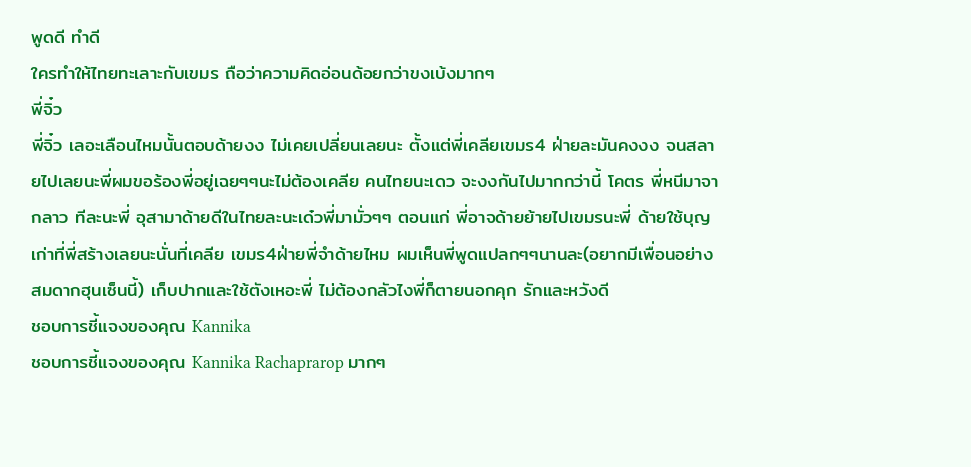พูดดี ทำดี
ใครทำให้ไทยทะเลาะกับเขมร ถือว่าความคิดอ่อนด้อยกว่าขงเบ้งมากๆ
พี่จิ๋ว
พี่จิ๋ว เลอะเลือนไหมนั้นตอบด้ายงง ไม่เคยเปลี่ยนเลยนะ ตั้งแต่พี่เคลียเขมร4 ฝ่ายละมันคงงง จนสลายไปเลยนะพี่ผมขอร้องพี่อยู่เฉยๆๆนะไม่ต้องเคลีย คนไทยนะเดว จะงงกันไปมากกว่านี้ โคตร พี่หนีมาจากลาว ทีละนะพี่ อุสามาด้ายดีในไทยละนะเด๋วพี่มามั่วๆๆ ตอนแก่ พี่อาจด้ายย้ายไปเขมรนะพี่ ด้ายใช้บุญเก่าที่พี่สร้างเลยนะนั่นที่เคลีย เขมร4ฝ่ายพี่จำด้ายไหม ผมเห็นพี่พูดแปลกๆๆนานละ(อยากมีเพื่อนอย่างสมดากฮุนเซ็นนี้) เก็บปากและใช้ตังเหอะพี่ ไม่ต้องกลัวไงพี่ก็ตายนอกคุก รักและหวังดี
ชอบการชี้แจงของคุณ Kannika
ชอบการชี้แจงของคุณ Kannika Rachaprarop มากๆ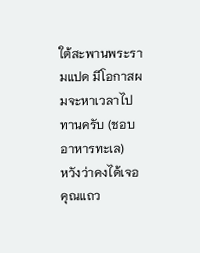ใต้สะพานพระรามแปด มีโอกาสผมจะหาเวลาไปทานครับ (ชอบอาหารทะเล)
หวังว่าคงได้เจอคุณแถว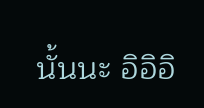นั้นนะ อิอิอิ